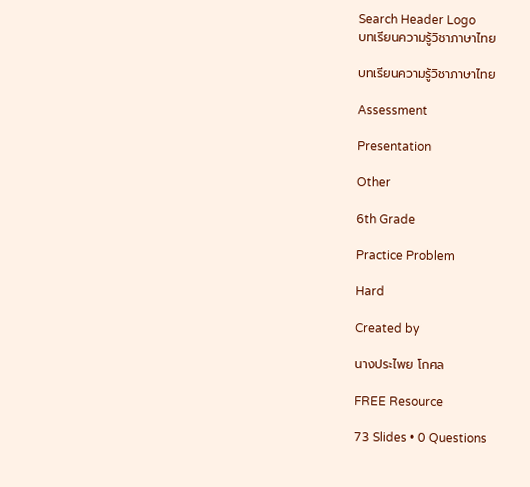Search Header Logo
บทเรียนความรู้วิชาภาษาไทย

บทเรียนความรู้วิชาภาษาไทย

Assessment

Presentation

Other

6th Grade

Practice Problem

Hard

Created by

นางประไพย โกศล

FREE Resource

73 Slides • 0 Questions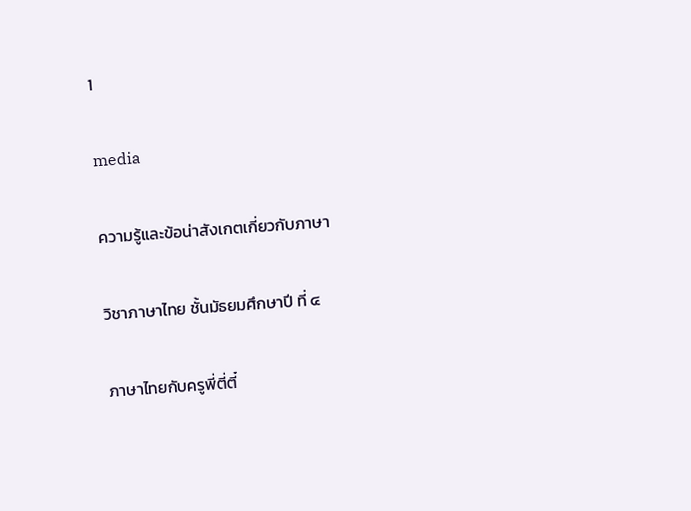1

media

ความรู้และข้อน่าสังเกตเกี่ยวกับภาษา

วิชาภาษาไทย ชั้นมัธยมศึกษาปี ที่ ๔

ภาษาไทยกับครูพี่ตี่ตี๋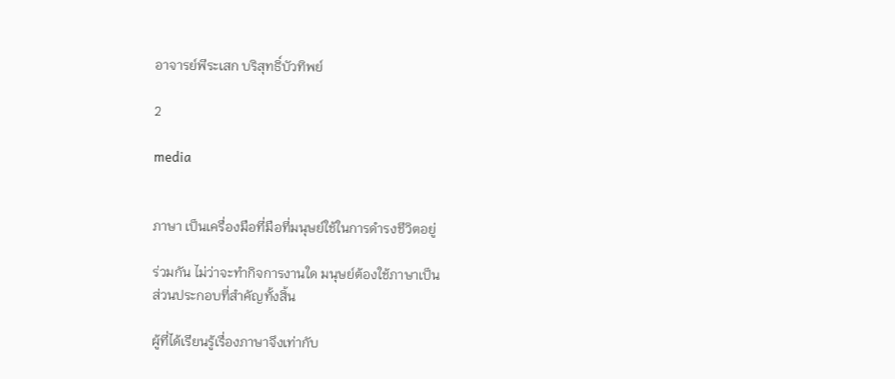อาจารย์พีระเสก บริสุทธิ์บัวทิพย์

2

media


ภาษา เป็นเครื่องมือที่มือที่มนุษย์ใช้ในการดํารงชีวิตอยู่

ร่วมกัน ไม่ว่าจะทํากิจการงานใด มนุษย์ต้องใช้ภาษาเป็น
ส่วนประกอบที่สําคัญทั้งสิ้น

ผู้ที่ได้เรียนรู้เรื่องภาษาจึงเท่ากับ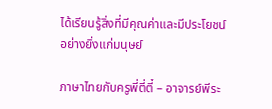ได้เรียนรู้สิ่งที่มีคุณค่าและมีประโยชน์
อย่างยิ่งแก่มนุษย์

ภาษาไทยกับครูพี่ตี่ตี๋ – อาจารย์พีระ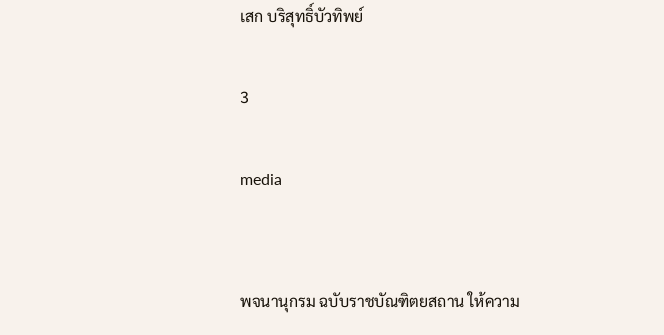เสก บริสุทธิ์บัวทิพย์

3

media


พจนานุกรม ฉบับราชบัณฑิตยสถาน ให้ความ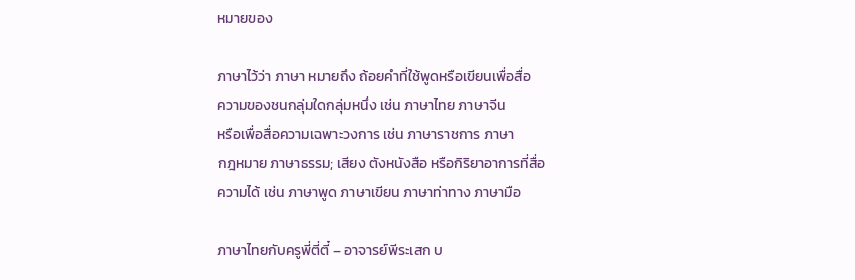หมายของ

ภาษาไว้ว่า ภาษา หมายถึง ถ้อยคําที่ใช้พูดหรือเขียนเพื่อสื่อ
ความของชนกลุ่มใดกลุ่มหนึ่ง เช่น ภาษาไทย ภาษาจีน
หรือเพื่อสื่อความเฉพาะวงการ เช่น ภาษาราชการ ภาษา
กฎหมาย ภาษาธรรม; เสียง ตังหนังสือ หรือกิริยาอาการที่สื่อ
ความได้ เช่น ภาษาพูด ภาษาเขียน ภาษาท่าทาง ภาษามือ

ภาษาไทยกับครูพี่ตี่ตี๋ – อาจารย์พีระเสก บ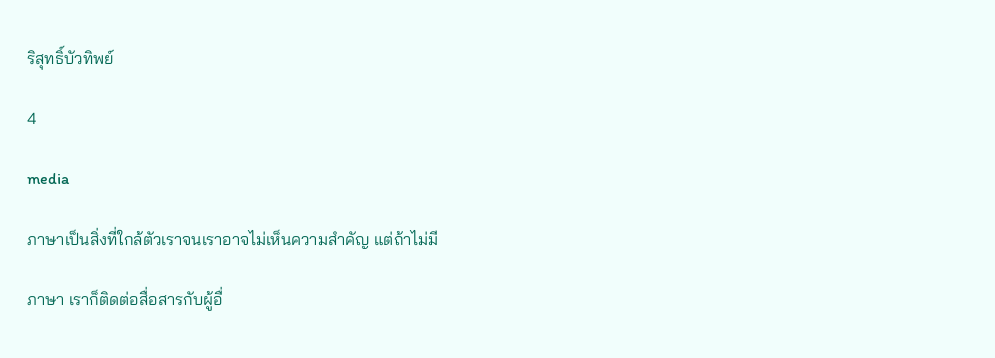ริสุทธิ์บัวทิพย์

4

media

ภาษาเป็นสิ่งที่ใกล้ตัวเราจนเราอาจไม่เห็นความสําคัญ แต่ถ้าไม่มี

ภาษา เราก็ติดต่อสื่อสารกับผู้อื่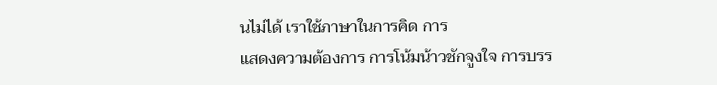นไม่ได้ เราใช้ภาษาในการคิด การ
แสดงความต้องการ การโน้มน้าวชักจูงใจ การบรร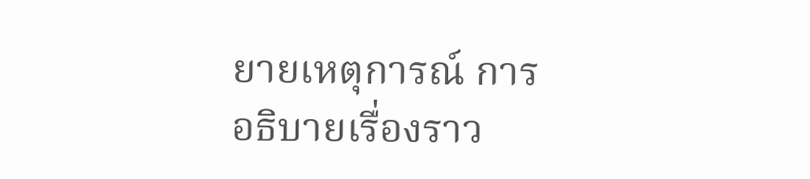ยายเหตุการณ์ การ
อธิบายเรื่องราว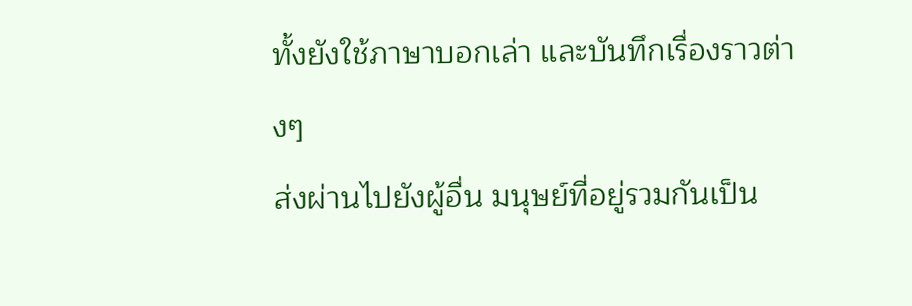ทั้งยังใช้ภาษาบอกเล่า และบันทึกเรื่องราวต่างๆ
ส่งผ่านไปยังผู้อื่น มนุษย์ที่อยู่รวมกันเป็น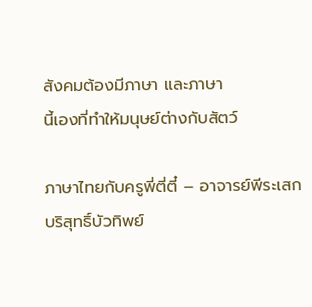สังคมต้องมีภาษา และภาษา
นี้เองที่ทําให้มนุษย์ต่างกับสัตว์

ภาษาไทยกับครูพี่ตี่ตี๋ – อาจารย์พีระเสก บริสุทธิ์บัวทิพย์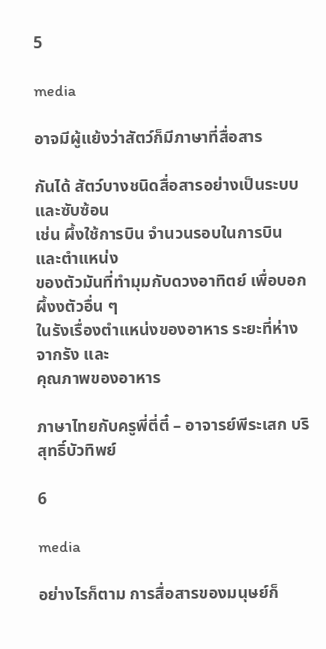5

media

อาจมีผู้แย้งว่าสัตว์ก็มีภาษาที่สื่อสาร

กันได้ สัตว์บางชนิดสื่อสารอย่างเป็นระบบและซับซ้อน
เช่น ผึ้งใช้การบิน จํานวนรอบในการบิน และตําแหน่ง
ของตัวมันที่ทํามุมกับดวงอาทิตย์ เพื่อบอกผึ้งงตัวอื่น ๆ
ในรังเรื่องตําแหน่งของอาหาร ระยะที่ห่างจากรัง และ
คุณภาพของอาหาร

ภาษาไทยกับครูพี่ตี่ตี๋ – อาจารย์พีระเสก บริสุทธิ์บัวทิพย์

6

media

อย่างไรก็ตาม การสื่อสารของมนุษย์ก็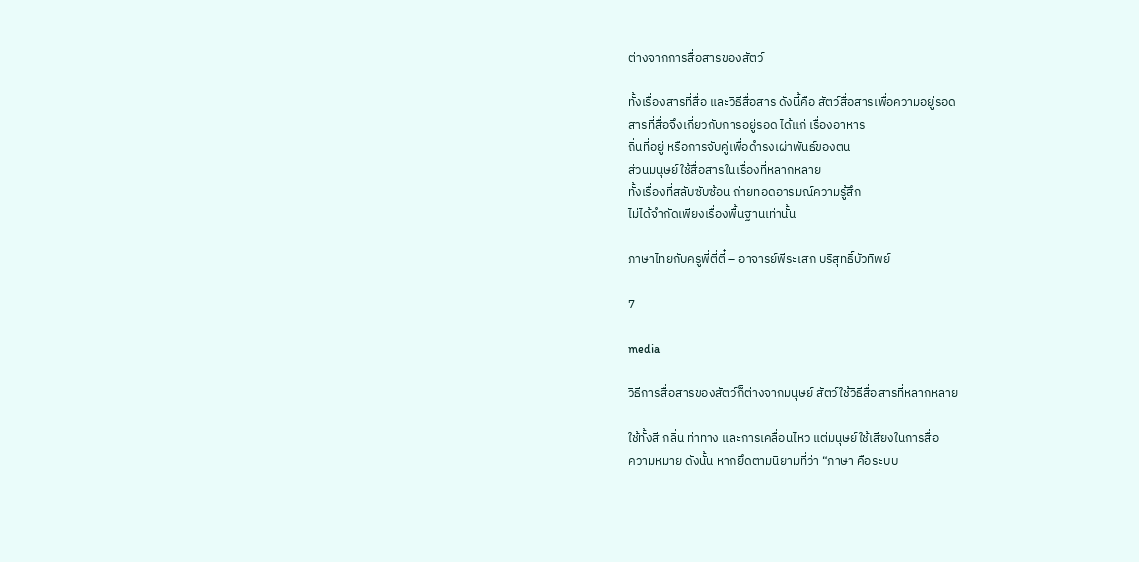ต่างจากการสื่อสารของสัตว์

ทั้งเรื่องสารที่สื่อ และวิธีสื่อสาร ดังนี้คือ สัตว์สื่อสารเพื่อความอยู่รอด
สารที่สื่อจึงเกี่ยวกับการอยู่รอด ได้แก่ เรื่องอาหาร
ถิ่นที่อยู่ หรือการจับคู่เพื่อดํารงเผ่าพันธ์ของตน
ส่วนมนุษย์ใช้สื่อสารในเรื่องที่หลากหลาย
ทั้งเรื่องที่สลับซับซ้อน ถ่ายทอดอารมณ์ความรู้สึก
ไม่ได้จํากัดเพียงเรื่องพื้นฐานเท่านั้น

ภาษาไทยกับครูพี่ตี่ตี๋ – อาจารย์พีระเสก บริสุทธิ์บัวทิพย์

7

media

วิธีการสื่อสารของสัตว์ก็ต่างจากมนุษย์ สัตว์ใช้วิธีสื่อสารที่หลากหลาย

ใช้ทั้งสี กลิ่น ท่าทาง และการเคลื่อนไหว แต่มนุษย์ใช้เสียงในการสื่อ
ความหมาย ดังนั้น หากยึดตามนิยามที่ว่า “ภาษา คือระบบ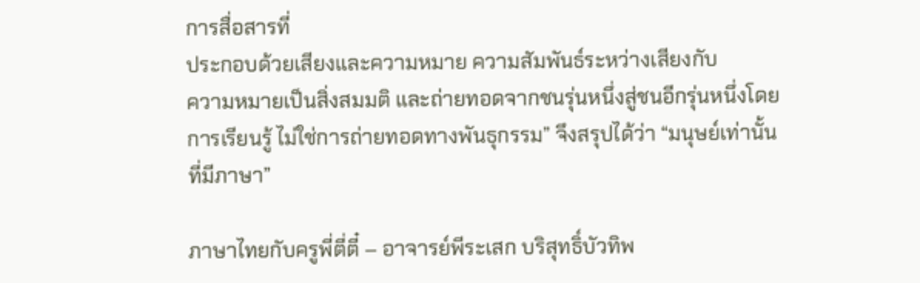การสื่อสารที่
ประกอบด้วยเสียงและความหมาย ความสัมพันธ์ระหว่างเสียงกับ
ความหมายเป็นสิ่งสมมติ และถ่ายทอดจากชนรุ่นหนึ่งสู่ชนอีกรุ่นหนึ่งโดย
การเรียนรู้ ไม่ใช่การถ่ายทอดทางพันธุกรรม” จึงสรุปได้ว่า “มนุษย์เท่านั้น
ที่มีภาษา”

ภาษาไทยกับครูพี่ตี่ตี๋ – อาจารย์พีระเสก บริสุทธิ์บัวทิพ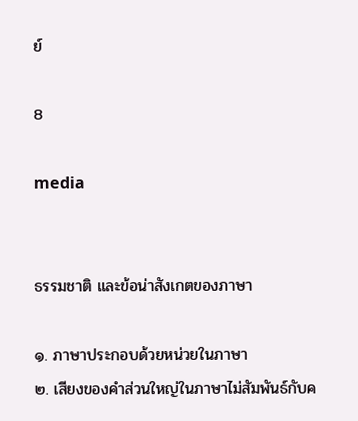ย์

8

media


ธรรมชาติ และข้อน่าสังเกตของภาษา

๑. ภาษาประกอบด้วยหน่วยในภาษา
๒. เสียงของคําส่วนใหญ่ในภาษาไม่สัมพันธ์กับค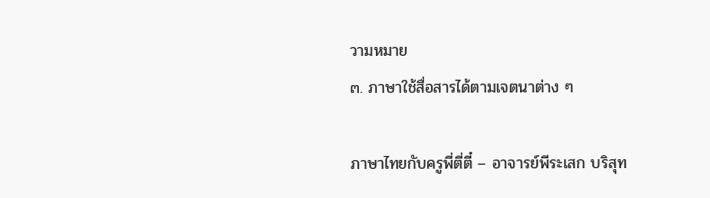วามหมาย
๓. ภาษาใช้สื่อสารได้ตามเจตนาต่าง ๆ

ภาษาไทยกับครูพี่ตี่ตี๋ – อาจารย์พีระเสก บริสุท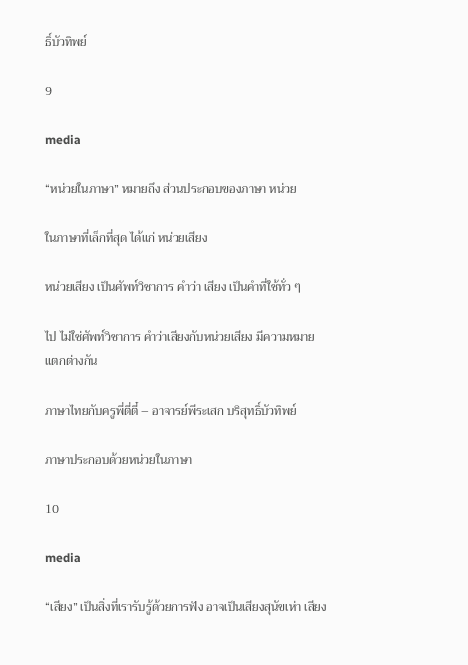ธิ์บัวทิพย์

9

media

“หน่วยในภาษา” หมายถึง ส่วนประกอบของภาษา หน่วย

ในภาษาที่เล็กที่สุด ได้แก่ หน่วยเสียง

หน่วยเสียง เป็นศัพท์วิชาการ คําว่า เสียง เป็นคําที่ใช้ทั่ว ๆ

ไป ไม่ใช่ศัพท์วิชาการ คําว่าเสียงกับหน่วยเสียง มีความหมาย
แตกต่างกัน

ภาษาไทยกับครูพี่ตี่ตี๋ – อาจารย์พีระเสก บริสุทธิ์บัวทิพย์

ภาษาประกอบด้วยหน่วยในภาษา

10

media

“เสียง” เป็นสิ่งที่เรารับรู้ด้วยการฟัง อาจเป็นเสียงสุนัขเห่า เสียง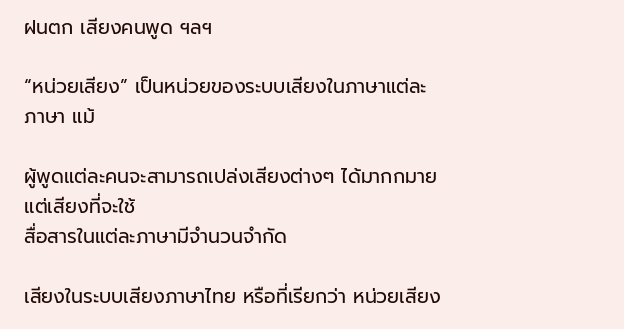ฝนตก เสียงคนพูด ฯลฯ

“หน่วยเสียง” เป็นหน่วยของระบบเสียงในภาษาแต่ละภาษา แม้

ผู้พูดแต่ละคนจะสามารถเปล่งเสียงต่างๆ ได้มากกมาย แต่เสียงที่จะใช้
สื่อสารในแต่ละภาษามีจํานวนจํากัด

เสียงในระบบเสียงภาษาไทย หรือที่เรียกว่า หน่วยเสียง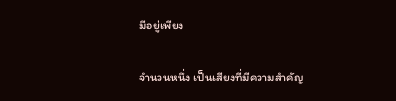มีอยู่เพียง

จํานวนหนึ่ง เป็นเสียงที่มีความสําคัญ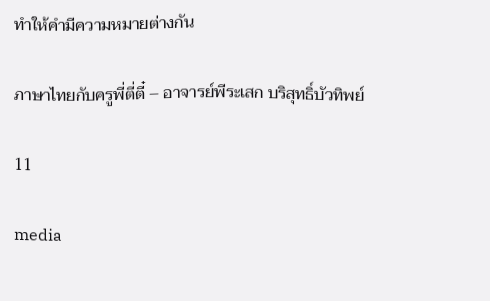ทําให้คํามีความหมายต่างกัน

ภาษาไทยกับครูพี่ตี่ตี๋ – อาจารย์พีระเสก บริสุทธิ์บัวทิพย์

11

media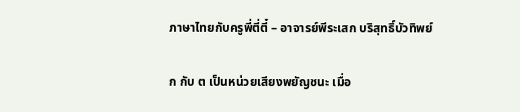ภาษาไทยกับครูพี่ตี่ตี๋ – อาจารย์พีระเสก บริสุทธิ์บัวทิพย์

ก กับ ต เป็นหน่วยเสียงพยัญชนะ เมื่อ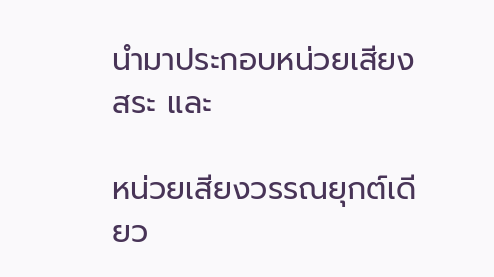นํามาประกอบหน่วยเสียงสระ และ

หน่วยเสียงวรรณยุกต์เดียว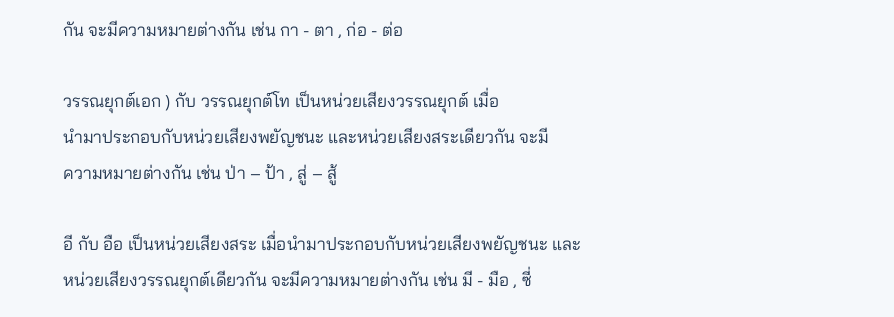กัน จะมีความหมายต่างกัน เช่น กา - ตา , ก่อ - ต่อ

วรรณยุกต์เอก ) กับ วรรณยุกต์โท เป็นหน่วยเสียงวรรณยุกต์ เมื่อ
นํามาประกอบกับหน่วยเสียงพยัญชนะ และหน่วยเสียงสระเดียวกัน จะมี
ความหมายต่างกัน เช่น ป่า – ป้า , สู่ – สู้

อี กับ อือ เป็นหน่วยเสียงสระ เมื่อนํามาประกอบกับหน่วยเสียงพยัญชนะ และ
หน่วยเสียงวรรณยุกต์เดียวกัน จะมีความหมายต่างกัน เช่น มี - มือ , ซี่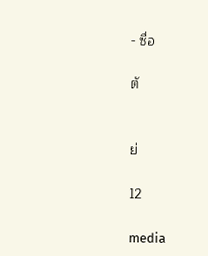- ซื่อ

ตั


ย่

12

media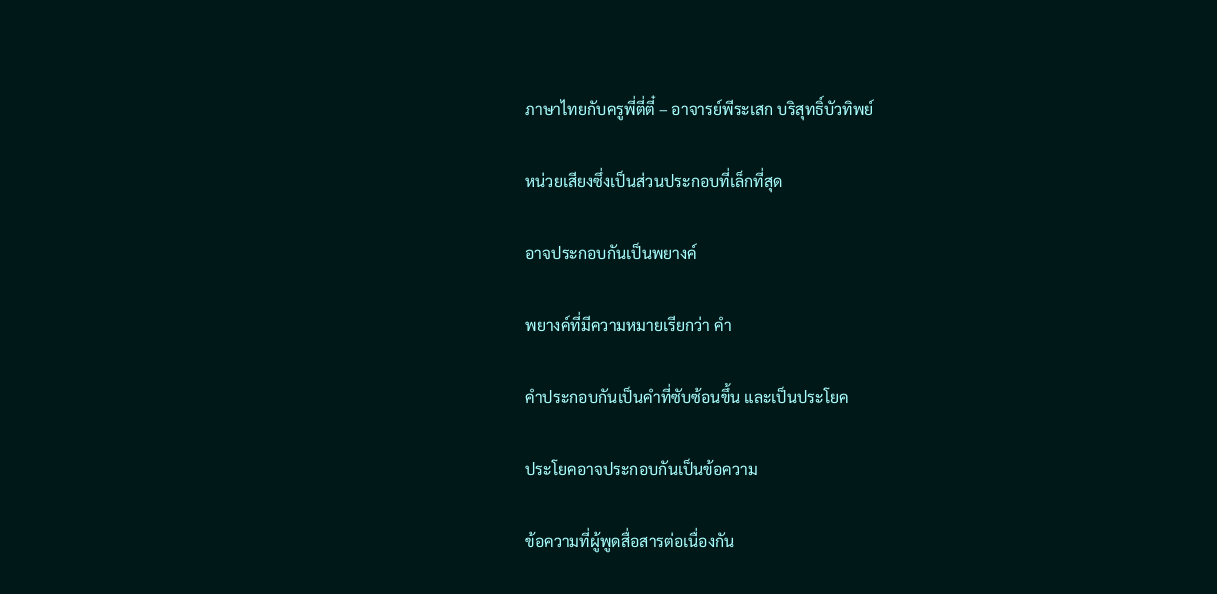ภาษาไทยกับครูพี่ตี่ตี๋ – อาจารย์พีระเสก บริสุทธิ์บัวทิพย์

หน่วยเสียงซึ่งเป็นส่วนประกอบที่เล็กที่สุด

อาจประกอบกันเป็นพยางค์

พยางค์ที่มีความหมายเรียกว่า คํา

คําประกอบกันเป็นคําที่ซับซ้อนขึ้น และเป็นประโยค

ประโยคอาจประกอบกันเป็นข้อความ

ข้อความที่ผู้พูดสื่อสารต่อเนื่องกัน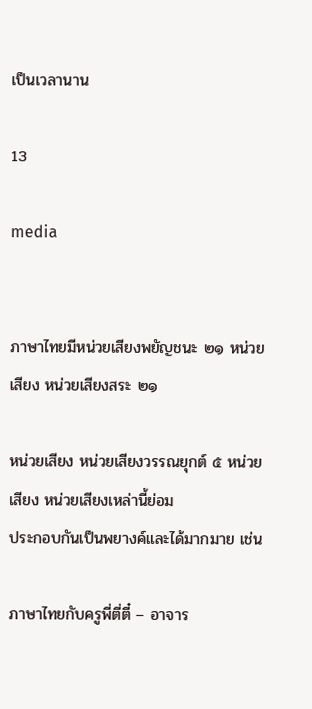เป็นเวลานาน

13

media


ภาษาไทยมีหน่วยเสียงพยัญชนะ ๒๑ หน่วยเสียง หน่วยเสียงสระ ๒๑

หน่วยเสียง หน่วยเสียงวรรณยุกต์ ๕ หน่วยเสียง หน่วยเสียงเหล่านี้ย่อม
ประกอบกันเป็นพยางค์และได้มากมาย เช่น

ภาษาไทยกับครูพี่ตี่ตี๋ – อาจาร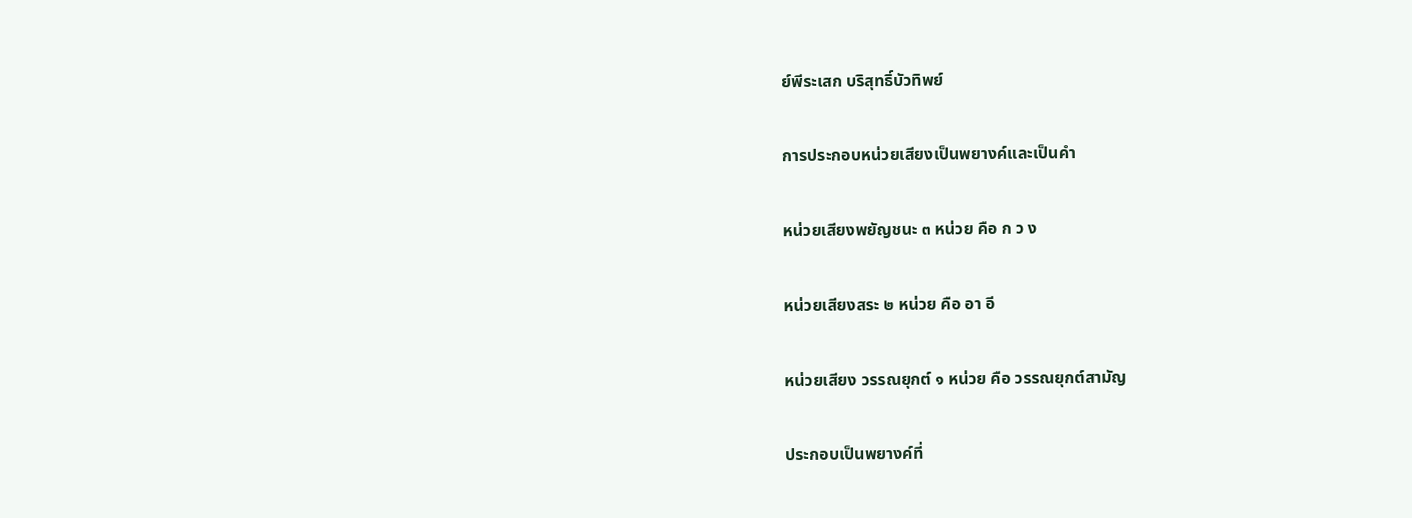ย์พีระเสก บริสุทธิ์บัวทิพย์

การประกอบหน่วยเสียงเป็นพยางค์และเป็นคํา

หน่วยเสียงพยัญชนะ ๓ หน่วย คือ ก ว ง

หน่วยเสียงสระ ๒ หน่วย คือ อา อี

หน่วยเสียง วรรณยุกต์ ๑ หน่วย คือ วรรณยุกต์สามัญ

ประกอบเป็นพยางค์ที่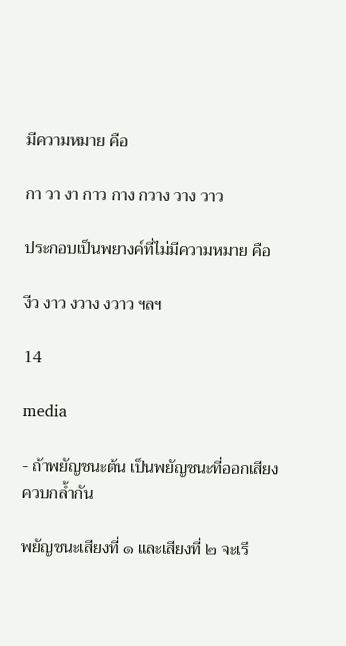มีความหมาย คือ

กา วา งา กาว กาง กวาง วาง วาว

ประกอบเป็นพยางค์ที่ไม่มีความหมาย คือ

งีว งาว งวาง งวาว ฯลฯ

14

media

- ถ้าพยัญชนะต้น เป็นพยัญชนะที่ออกเสียงควบกลํ้ากัน

พยัญชนะเสียงที่ ๑ และเสียงที่ ๒ จะเรี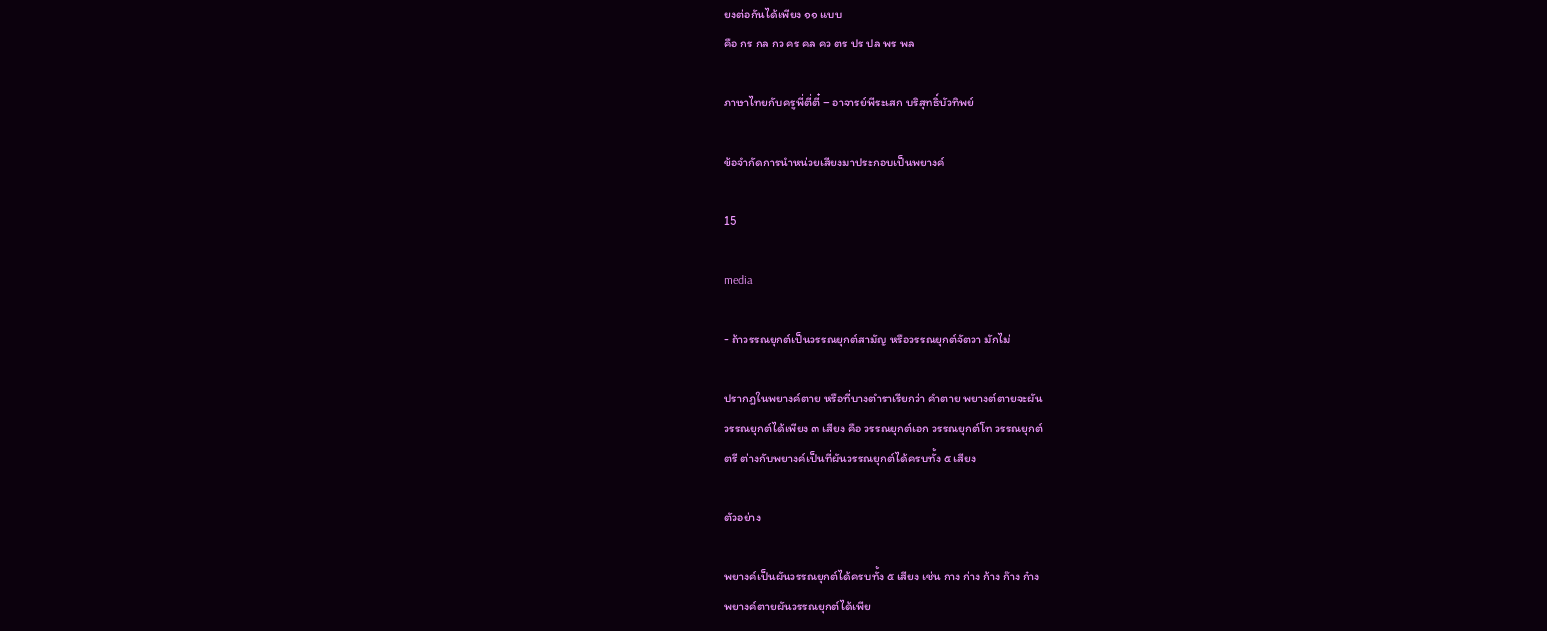ยงต่อกันได้เพียง ๑๑ แบบ
คือ กร กล กว คร คล คว ตร ปร ปล พร พล

ภาษาไทยกับครูพี่ตี่ตี๋ – อาจารย์พีระเสก บริสุทธิ์บัวทิพย์

ข้อจํากัดการนําหน่วยเสียงมาประกอบเป็นพยางค์

15

media

- ถ้าวรรณยุกต์เป็นวรรณยุกต์สามัญ หรือวรรณยุกต์จัตวา มักไม่

ปรากฎในพยางค์ตาย หรือที่บางตําราเรียกว่า คําตาย พยางต์ตายจะผัน
วรรณยุกต์ได้เพียง ๓ เสียง คือ วรรณยุกต์เอก วรรณยุกต์โท วรรณยุกต์
ตรี ต่างกับพยางค์เป็นที่ผันวรรณยุกต์ได้ครบทั้ง ๕ เสียง

ตัวอย่าง

พยางค์เป็นผันวรรณยุกต์ได้ครบทั้ง ๕ เสียง เช่น กาง ก่าง ก้าง ก๊าง ก๋าง
พยางค์ตายผันวรรณยุกต์ได้เพีย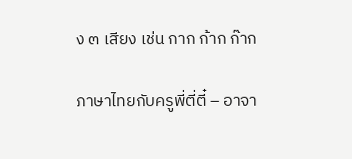ง ๓ เสียง เช่น กาก ก้าก ก๊าก

ภาษาไทยกับครูพี่ตี่ตี๋ – อาจา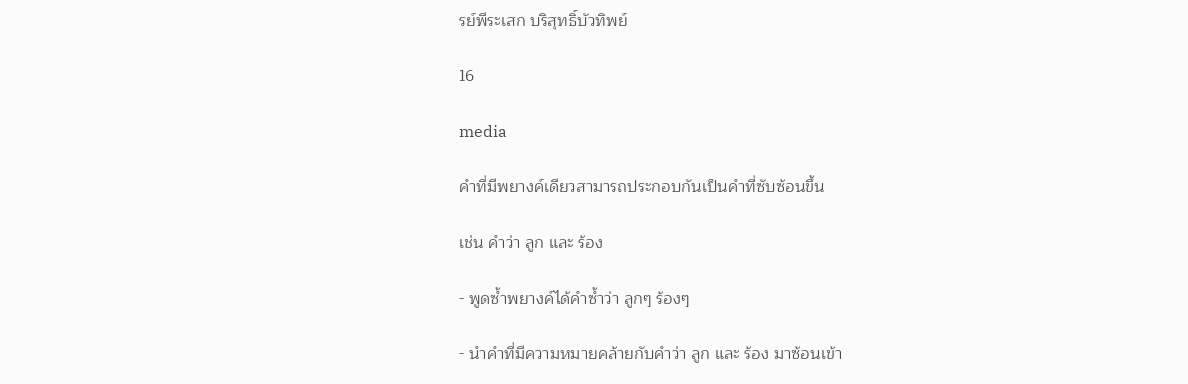รย์พีระเสก บริสุทธิ์บัวทิพย์

16

media

คําที่มีพยางค์เดียวสามารถประกอบกันเป็นคําที่ซับซ้อนขึ้น

เช่น คําว่า ลูก และ ร้อง

- พูดซํ้าพยางค์ได้คําซํ้าว่า ลูกๆ ร้องๆ

- นําคําที่มีความหมายคล้ายกับคําว่า ลูก และ ร้อง มาซ้อนเข้า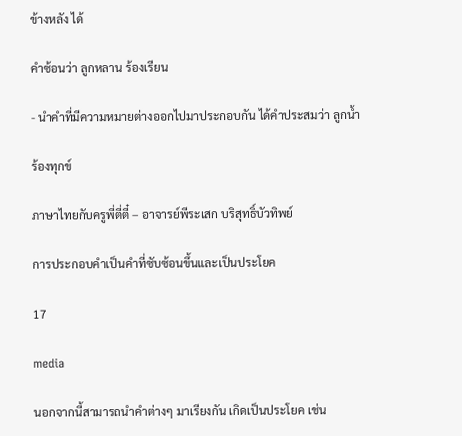ข้างหลัง ได้

คําซ้อนว่า ลูกหลาน ร้องเรียน

- นําคําที่มีความหมายต่างออกไปมาประกอบกัน ได้คําประสมว่า ลูกนํ้า

ร้องทุกข์

ภาษาไทยกับครูพี่ตี่ตี๋ – อาจารย์พีระเสก บริสุทธิ์บัวทิพย์

การประกอบคําเป็นคําที่ซับซ้อนขึ้นและเป็นประโยค

17

media

นอกจากนี้สามารถนําคําต่างๆ มาเรียงกัน เกิดเป็นประโยค เช่น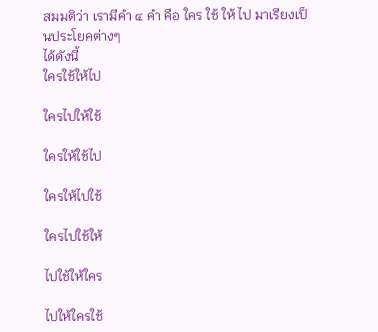สมมติว่า เรามีคํา ๔ คํา คือ ใคร ใช้ ให้ ไป มาเรียงเป็นประโยคต่างๆ
ได้ดังนี้
ใครใช้ให้ไป

ใครไปให้ใช้

ใครให้ใช้ไป

ใครให้ไปใช้

ใครไปใช้ให้

ไปใช้ให้ใคร

ไปให้ใครใช้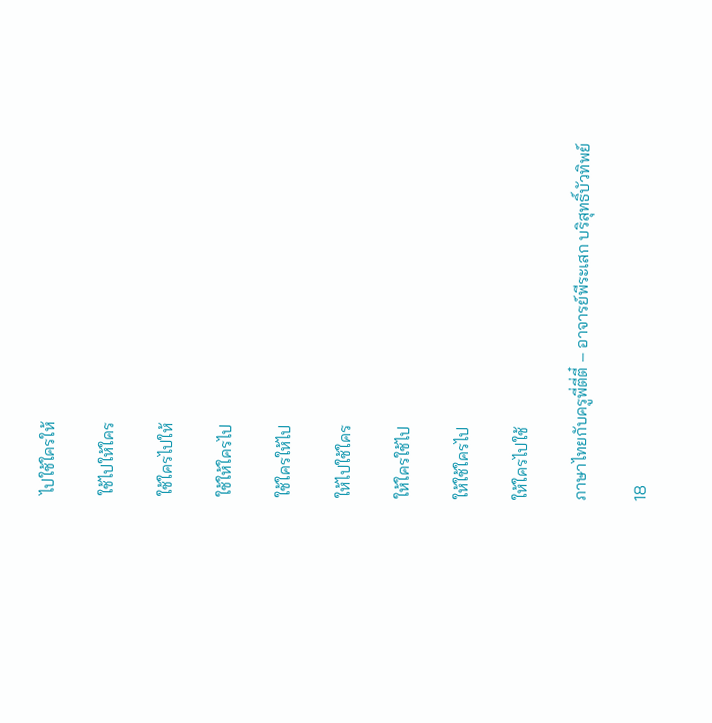ไปใช้ใครให้

ใช้ไปให้ใคร

ใช้ใครไปให้

ใช้ให้ใครไป

ใช้ใครให้ไป

ให้ไปใช้ใคร

ให้ใครใช้ไป

ให้ใช้ใครไป

ให้ใครไปใช้

ภาษาไทยกับครูพี่ตี่ตี๋ – อาจารย์พีระเสก บริสุทธิ์บัวทิพย์

18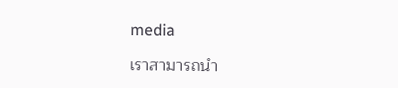media

เราสามารถนํา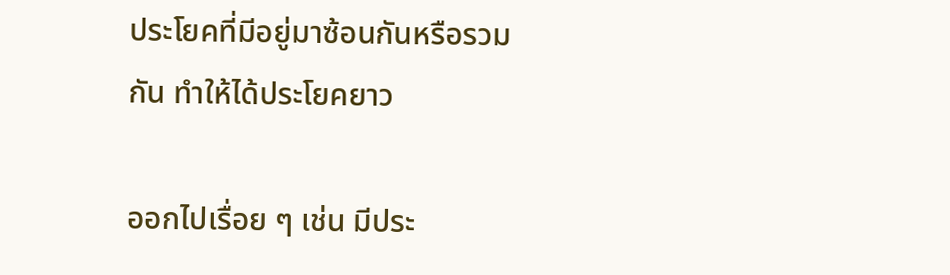ประโยคที่มีอยู่มาซ้อนกันหรือรวมกัน ทําให้ได้ประโยคยาว

ออกไปเรื่อย ๆ เช่น มีประ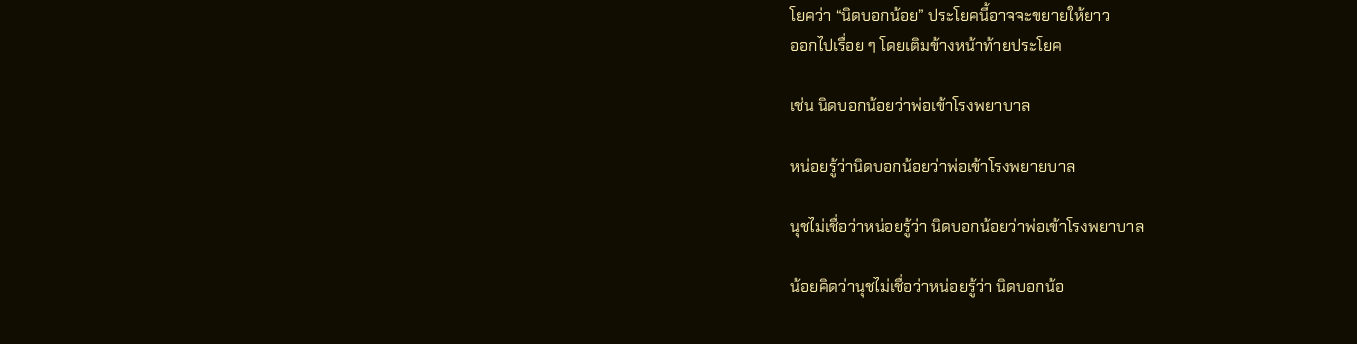โยคว่า “นิดบอกน้อย” ประโยคนี้อาจจะขยายให้ยาว
ออกไปเรื่อย ๆ โดยเติมข้างหน้าท้ายประโยค

เช่น นิดบอกน้อยว่าพ่อเข้าโรงพยาบาล

หน่อยรู้ว่านิดบอกน้อยว่าพ่อเข้าโรงพยายบาล

นุชไม่เชื่อว่าหน่อยรู้ว่า นิดบอกน้อยว่าพ่อเข้าโรงพยาบาล

น้อยคิดว่านุชไม่เชื่อว่าหน่อยรู้ว่า นิดบอกน้อ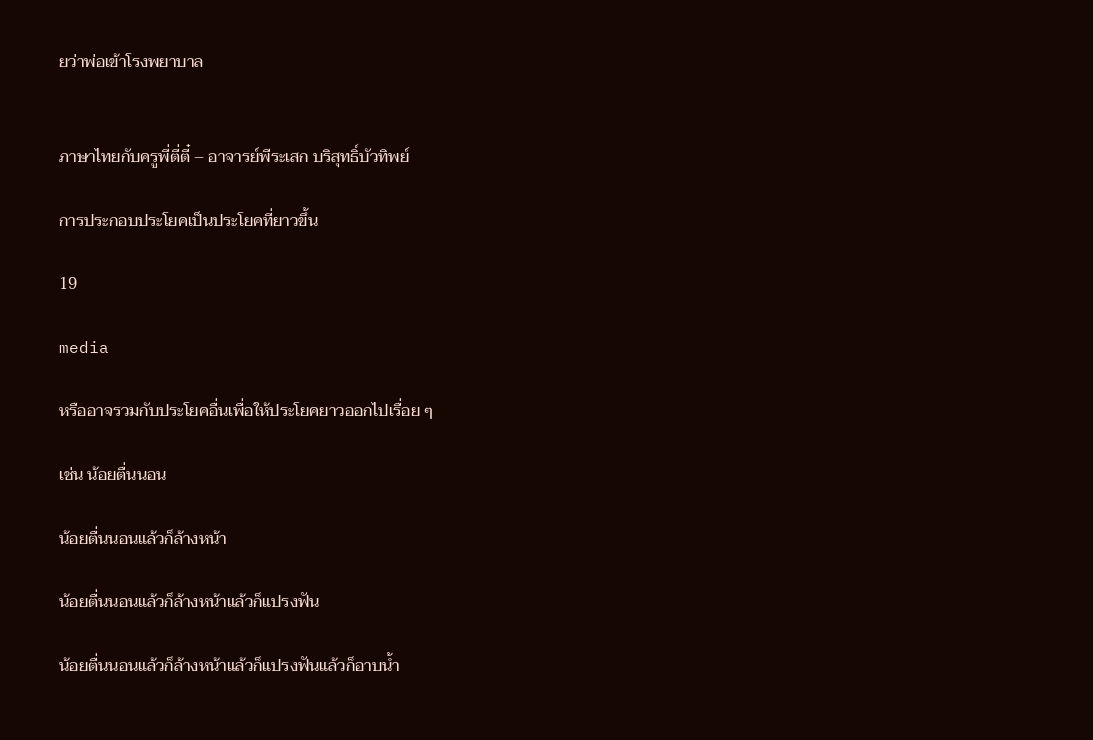ยว่าพ่อเข้าโรงพยาบาล


ภาษาไทยกับครูพี่ตี่ตี๋ – อาจารย์พีระเสก บริสุทธิ์บัวทิพย์

การประกอบประโยคเป็นประโยคที่ยาวขึ้น

19

media

หรืออาจรวมกับประโยคอื่นเพื่อให้ประโยคยาวออกไปเรื่อย ๆ

เช่น น้อยตื่นนอน

น้อยตื่นนอนแล้วก็ล้างหน้า

น้อยตื่นนอนแล้วก็ล้างหน้าแล้วก็แปรงฟัน

น้อยตื่นนอนแล้วก็ล้างหน้าแล้วก็แปรงฟันแล้วก็อาบนํ้า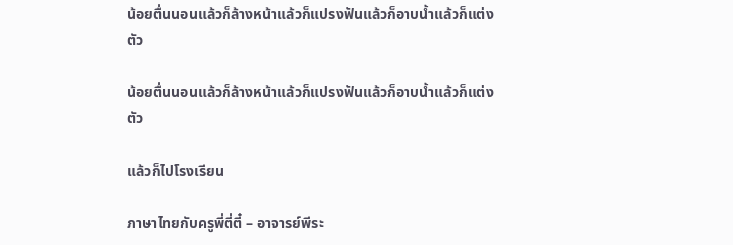น้อยตื่นนอนแล้วก็ล้างหน้าแล้วก็แปรงฟันแล้วก็อาบนํ้าแล้วก็แต่งตัว

น้อยตื่นนอนแล้วก็ล้างหน้าแล้วก็แปรงฟันแล้วก็อาบนํ้าแล้วก็แต่งตัว

แล้วก็ไปโรงเรียน

ภาษาไทยกับครูพี่ตี่ตี๋ – อาจารย์พีระ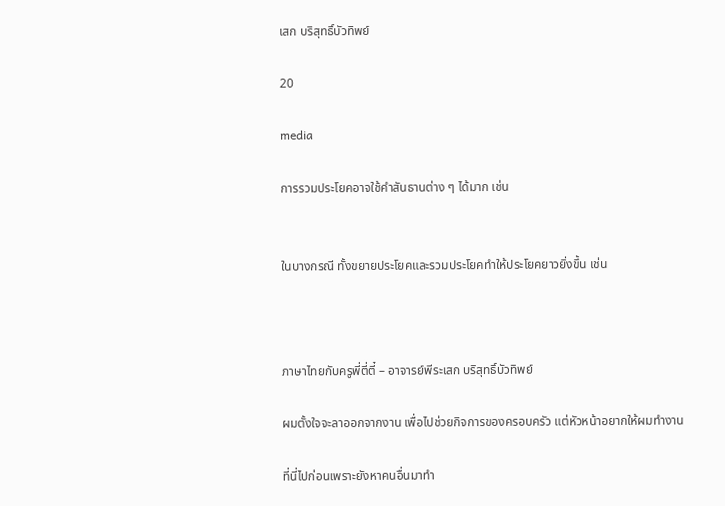เสก บริสุทธิ์บัวทิพย์

20

media

การรวมประโยคอาจใช้คําสันธานต่าง ๆ ได้มาก เช่น


ในบางกรณี ทั้งขยายประโยคและรวมประโยคทําให้ประโยคยาวยิ่งขึ้น เช่น



ภาษาไทยกับครูพี่ตี่ตี๋ – อาจารย์พีระเสก บริสุทธิ์บัวทิพย์

ผมตั้งใจจะลาออกจากงาน เพื่อไปช่วยกิจการของครอบครัว แต่หัวหน้าอยากให้ผมทํางาน

ที่นี่ไปก่อนเพราะยังหาคนอื่นมาทํา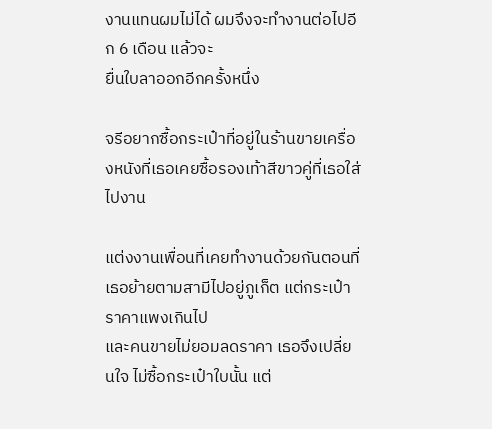งานแทนผมไม่ได้ ผมจึงจะทํางานต่อไปอีก 6 เดือน แล้วจะ
ยื่นใบลาออกอีกครั้งหนึ่ง

จรีอยากซื้อกระเป๋าที่อยู่ในร้านขายเครื่องหนังที่เธอเคยซื้อรองเท้าสีขาวคู่ที่เธอใส่ไปงาน

แต่งงานเพื่อนที่เคยทํางานด้วยกันตอนที่เธอย้ายตามสามีไปอยู่ภูเก็ต แต่กระเป๋าราคาแพงเกินไป
และคนขายไม่ยอมลดราคา เธอจึงเปลี่ยนใจ ไม่ซื้อกระเป๋าใบนั้น แต่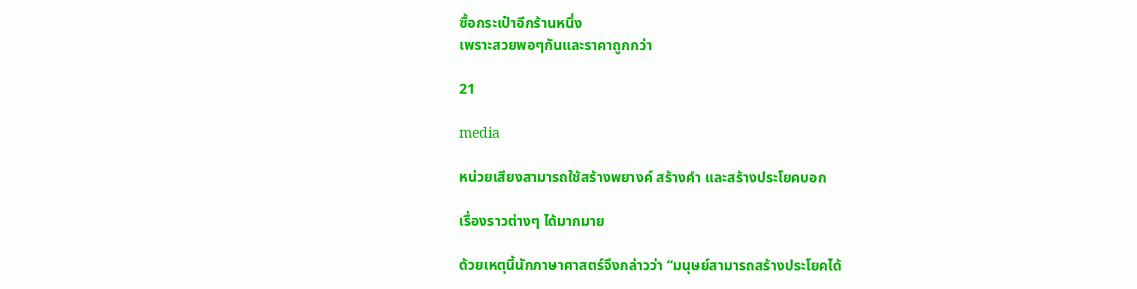ซื้อกระเป๋าอีกร้านหนึ่ง
เพราะสวยพอๆกันและราคาถูกกว่า

21

media

หน่วยเสียงสามารถใช้สร้างพยางค์ สร้างคํา และสร้างประโยคบอก

เรื่องราวต่างๆ ได้มากมาย

ด้วยเหตุนี้นักภาษาศาสตร์จึงกล่าวว่า “มนุษย์สามารถสร้างประโยคได้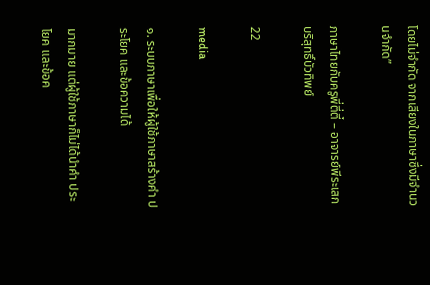โดยไม่จํากัด จากเสียงในภาษาซึ่งมีจํานวนจํากัด”

ภาษาไทยกับครูพี่ตี่ตี๋ – อาจารย์พีระเสก บริสุทธิ์บัวทิพย์

22

media

๑. ระบบภาษาเพื่อให้ผู้ใช้ภาษาสร้างคํา ประโยค และข้อความได้

มากมาย แต่ผู้ใช้ภาษาก็ไม่ได้นําคํา ประโยค และข้อค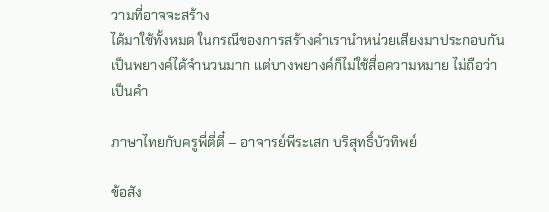วามที่อาจจะสร้าง
ได้มาใช้ทั้งหมด ในกรณีของการสร้างคําเรานําหน่วยเสียงมาประกอบกัน
เป็นพยางค์ได้จํานวนมาก แต่บางพยางค์ก็ไม่ใช้สื่อความหมาย ไม่ถือว่า
เป็นคํา

ภาษาไทยกับครูพี่ตี่ตี๋ – อาจารย์พีระเสก บริสุทธิ์บัวทิพย์

ข้อสัง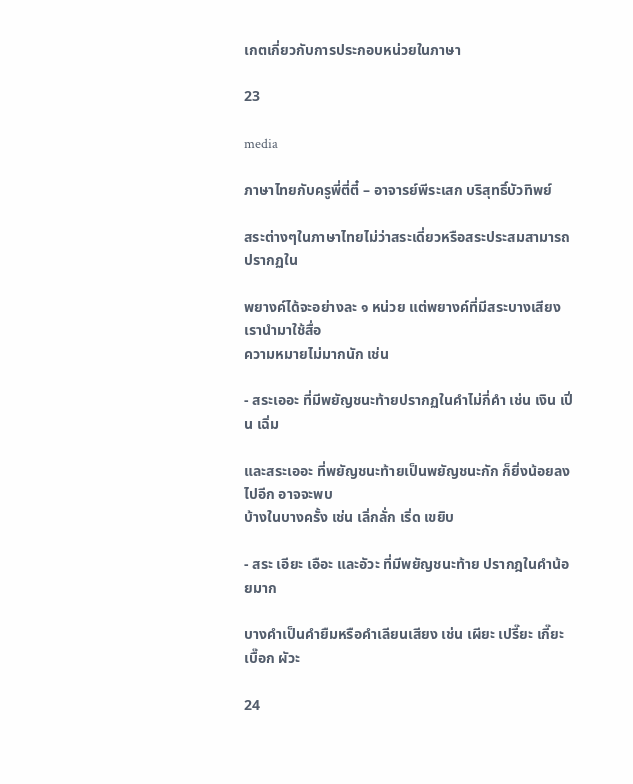เกตเกี่ยวกับการประกอบหน่วยในภาษา

23

media

ภาษาไทยกับครูพี่ตี่ตี๋ – อาจารย์พีระเสก บริสุทธิ์บัวทิพย์

สระต่างๆในภาษาไทยไม่ว่าสระเดี่ยวหรือสระประสมสามารถปรากฏใน

พยางค์ได้จะอย่างละ ๑ หน่วย แต่พยางค์ที่มีสระบางเสียง เรานํามาใช้สื่อ
ความหมายไม่มากนัก เช่น

- สระเออะ ที่มีพยัญชนะท้ายปรากฏในคําไม่กี่คํา เช่น เงิน เปิ่น เฉิ่ม

และสระเออะ ที่พยัญชนะท้ายเป็นพยัญชนะกัก ก็ยิ่งน้อยลงไปอีก อาจจะพบ
บ้างในบางครั้ง เช่น เลิ่กลั่ก เริ่ด เขยิบ

- สระ เอียะ เอือะ และอัวะ ที่มีพยัญชนะท้าย ปรากฎในคําน้อยมาก

บางคําเป็นคํายืมหรือคําเลียนเสียง เช่น เผียะ เปรี๊ยะ เกี๊ยะ เบื๊อก ผัวะ

24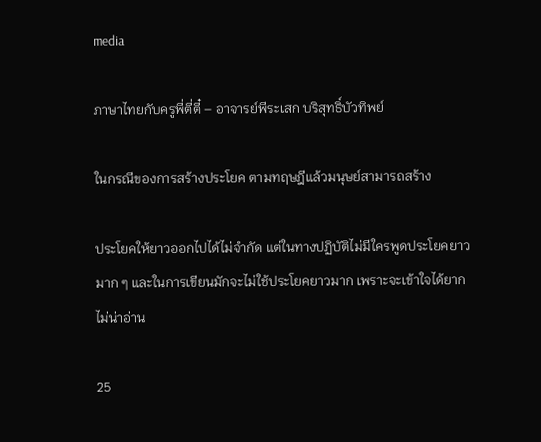media

ภาษาไทยกับครูพี่ตี่ตี๋ – อาจารย์พีระเสก บริสุทธิ์บัวทิพย์

ในกรณีของการสร้างประโยค ตามทฤษฎีแล้วมนุษย์สามารถสร้าง

ประโยคให้ยาวออกไปได้ไม่จํากัด แต่ในทางปฏิบัติไม่มีใครพูดประโยคยาว
มาก ๆ และในการเขียนมักจะไม่ใช้ประโยคยาวมาก เพราะจะเข้าใจได้ยาก
ไม่น่าอ่าน

25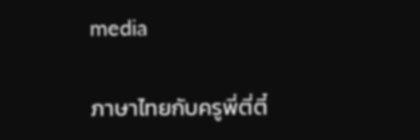media

ภาษาไทยกับครูพี่ตี่ตี๋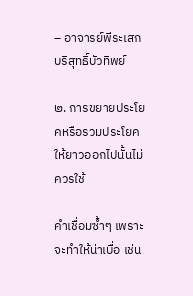– อาจารย์พีระเสก บริสุทธิ์บัวทิพย์

๒. การขยายประโยคหรือรวมประโยคให้ยาวออกไปนั้นไม่ควรใช้

คําเชื่อมซํ้าๆ เพราะจะทําให้น่าเบื่อ เช่น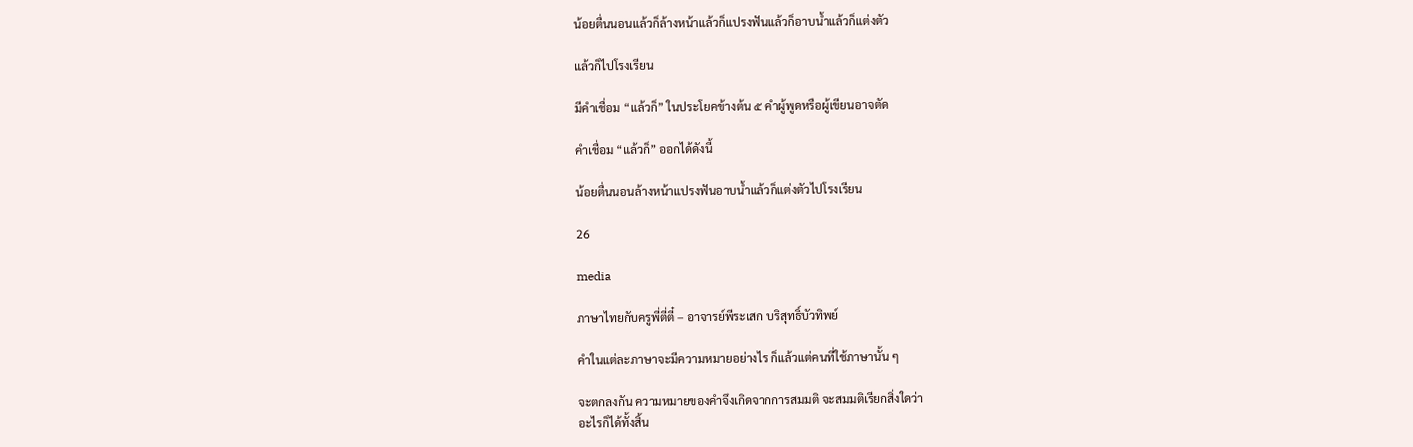น้อยตื่นนอนแล้วก็ล้างหน้าแล้วก็แปรงฟันแล้วก็อาบนํ้าแล้วก็แต่งตัว

แล้วก็ไปโรงเรียน

มีคําเชื่อม “แล้วก็” ในประโยคข้างต้น ๕ คําผู้พูดหรือผู้เขียนอาจตัด

คําเชื่อม “แล้วก็” ออกได้ดังนี้

น้อยตื่นนอนล้างหน้าแปรงฟันอาบนํ้าแล้วก็แต่งตัวไปโรงเรียน

26

media

ภาษาไทยกับครูพี่ตี่ตี๋ – อาจารย์พีระเสก บริสุทธิ์บัวทิพย์

คําในแต่ละภาษาจะมีความหมายอย่างไร ก็แล้วแต่คนที่ใช้ภาษานั้น ๆ

จะตกลงกัน ความหมายของคําจึงเกิดจากการสมมติ จะสมมติเรียกสิ่งใดว่า
อะไรก็ได้ทั้งสิ้น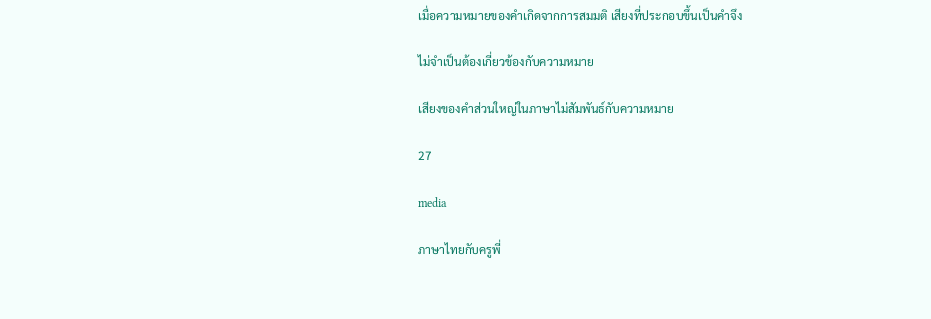เมื่อความหมายของคําเกิดจากการสมมติ เสียงที่ประกอบขึ้นเป็นคําจึง

ไม่จําเป็นต้องเกี่ยวข้องกับความหมาย

เสียงของคําส่วนใหญ่ในภาษาไม่สัมพันธ์กับความหมาย

27

media

ภาษาไทยกับครูพี่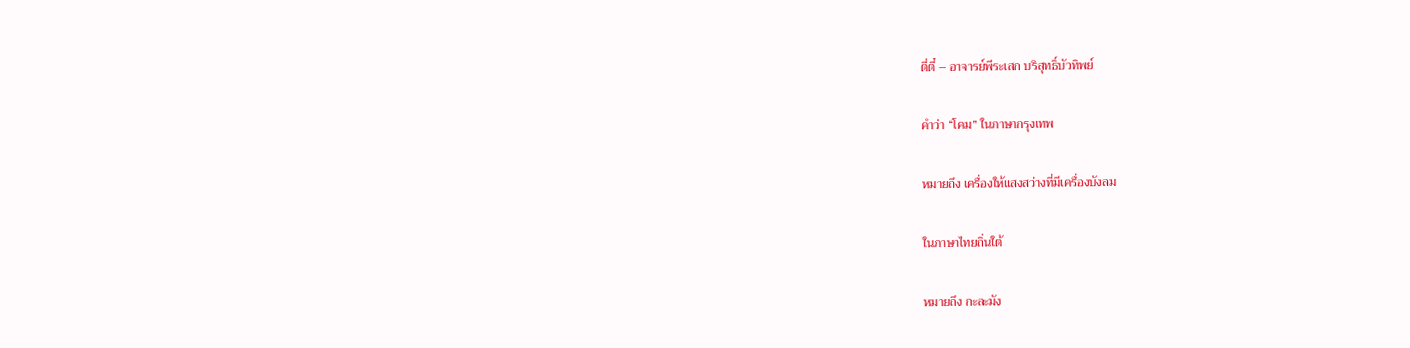ตี่ตี๋ – อาจารย์พีระเสก บริสุทธิ์บัวทิพย์

คําว่า “โคม” ในภาษากรุงเทพ

หมายถึง เครื่องให้แสงสว่างที่มีเครื่องบังลม

ในภาษาไทยถิ่นใต้

หมายถึง กะละมัง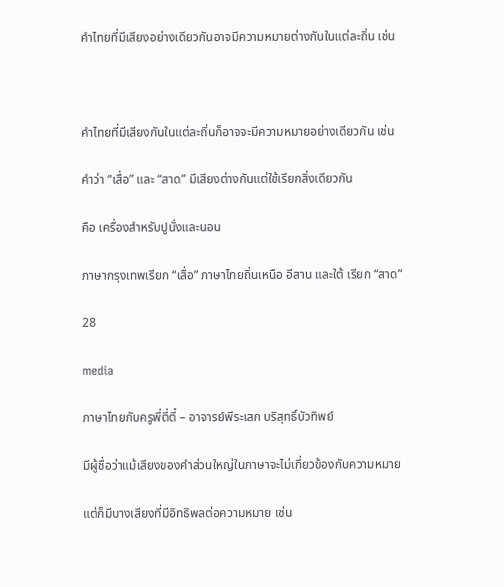คําไทยที่มีเสียงอย่างเดียวกันอาจมีความหมายต่างกันในแต่ละถิ่น เช่น



คําไทยที่มีเสียงกันในแต่ละถิ่นก็อาจจะมีความหมายอย่างเดียวกัน เช่น

คําว่า “เสื่อ” และ “สาด” มีเสียงต่างกันแต่ใช้เรียกสิ่งเดียวกัน

คือ เครื่องสําหรับปูนั่งและนอน

ภาษากรุงเทพเรียก “เสื่อ” ภาษาไทยถิ่นเหนือ อีสาน และใต้ เรียก “สาด”

28

media

ภาษาไทยกับครูพี่ตี่ตี๋ – อาจารย์พีระเสก บริสุทธิ์บัวทิพย์

มีผู้ชื่อว่าแม้เสียงของคําส่วนใหญ่ในภาษาจะไม่เกี่ยวข้องกับความหมาย

แต่ก็มีบางเสียงที่มีอิทธิพลต่อความหมาย เช่น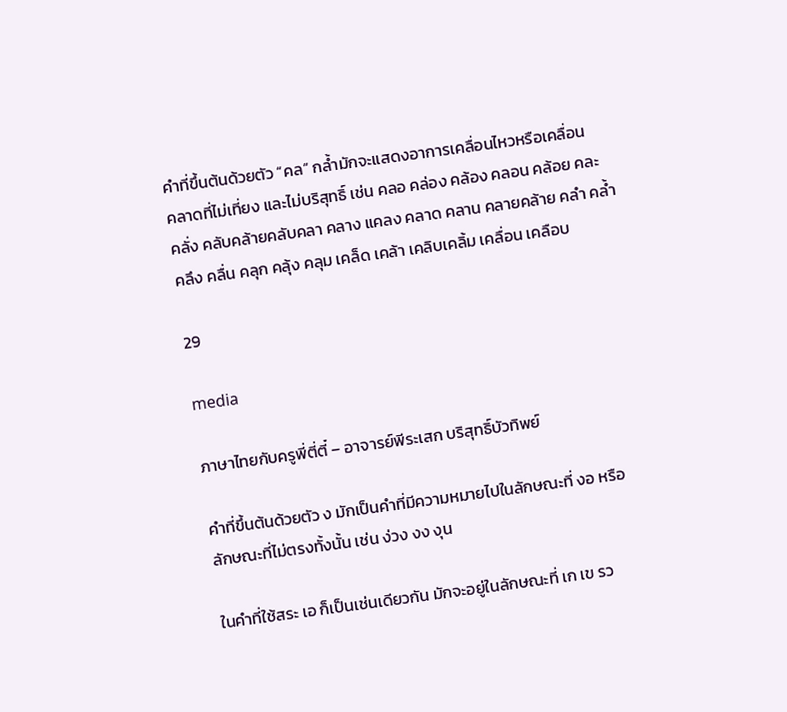คําที่ขึ้นต้นด้วยตัว “คล” กลํ้ามักจะแสดงอาการเคลื่อนไหวหรือเคลื่อน
คลาดที่ไม่เที่ยง และไม่บริสุทธิ์ เช่น คลอ คล่อง คล้อง คลอน คล้อย คละ
คลั่ง คลับคล้ายคลับคลา คลาง แคลง คลาด คลาน คลายคล้าย คลํา คลํ้า
คลึง คลื่น คลุก คลุ้ง คลุม เคล็ด เคล้า เคลิบเคลิ้ม เคลื่อน เคลือบ

29

media

ภาษาไทยกับครูพี่ตี่ตี๋ – อาจารย์พีระเสก บริสุทธิ์บัวทิพย์

คําที่ขึ้นต้นด้วยตัว ง มักเป็นคําที่มีความหมายไปในลักษณะที่ งอ หรือ
ลักษณะที่ไม่ตรงทั้งนั้น เช่น ง่วง งง งุน

ในคําที่ใช้สระ เอ ก็เป็นเช่นเดียวกัน มักจะอยู่ในลักษณะที่ เก เข รว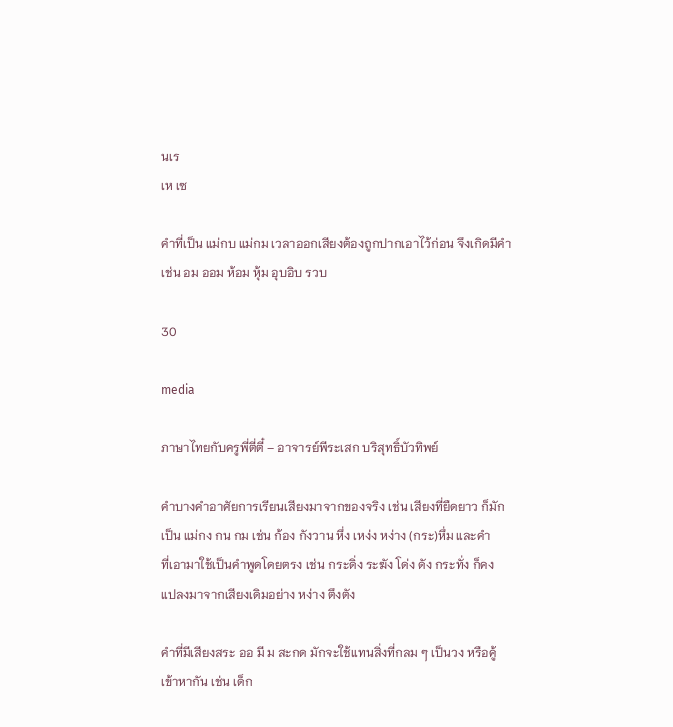นเร
เห เซ

คําที่เป็น แม่กบ แม่กม เวลาออกเสียงต้องถูกปากเอาไว้ก่อน จึงเกิดมีคํา
เช่น อม ออม ห้อม หุ้ม อุบอิบ รวบ

30

media

ภาษาไทยกับครูพี่ตี่ตี๋ – อาจารย์พีระเสก บริสุทธิ์บัวทิพย์

คําบางคําอาศัยการเรียนเสียงมาจากของจริง เช่น เสียงที่ยืดยาว ก็มัก
เป็น แม่กง กน กม เช่น ก้อง กังวาน หึ่ง เหง่ง หง่าง (กระ)หึ่ม และคํา
ที่เอามาใช้เป็นคําพูดโดยตรง เช่น กระดิ่ง ระฆัง โด่ง ดัง กระทั่ง ก็คง
แปลงมาจากเสียงเดิมอย่าง หง่าง ตึงตัง

คําที่มีเสียงสระ ออ มี ม สะกด มักจะใช้แทนสิ่งที่กลม ๆ เป็นวง หรือคู้
เข้าหากัน เช่น เด็ก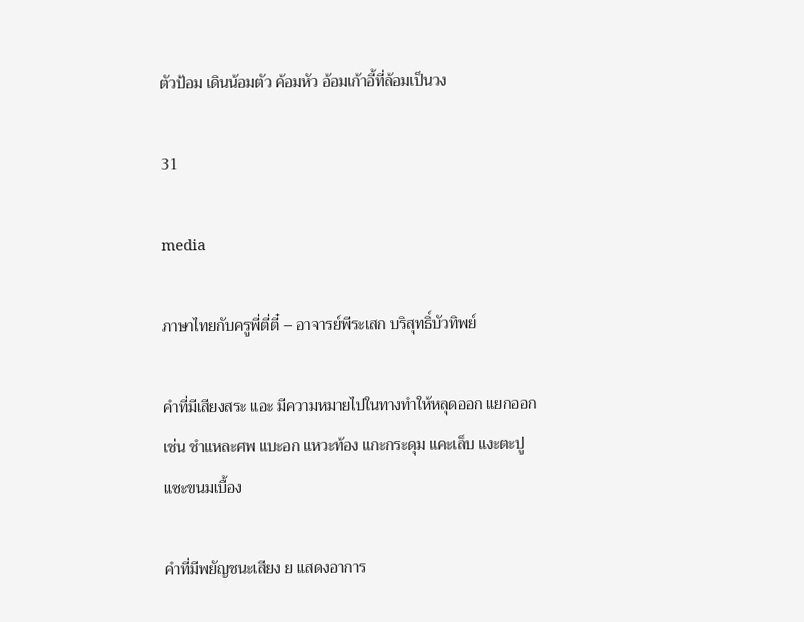ตัวป้อม เดินน้อมตัว ค้อมหัว อ้อมเก้าอี้ที่ล้อมเป็นวง

31

media

ภาษาไทยกับครูพี่ตี่ตี๋ – อาจารย์พีระเสก บริสุทธิ์บัวทิพย์

คําที่มีเสียงสระ แอะ มีความหมายไปในทางทําให้หลุดออก แยกออก
เช่น ชําแหละศพ แบะอก แหวะท้อง แกะกระดุม แคะเล็บ แงะตะปู
แซะขนมเบื้อง

คําที่มีพยัญชนะเสียง ย แสดงอาการ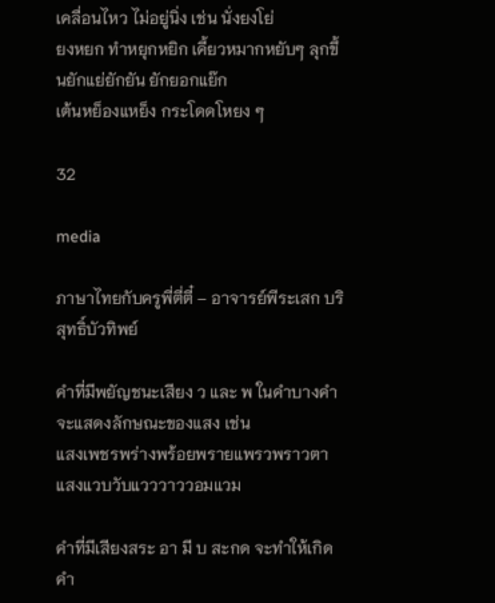เคลื่อนไหว ไม่อยู่นิ่ง เช่น นั่งยงโย่
ยงหยก ทําหยุกหยิก เคี้ยวหมากหยับๆ ลุกขึ้นยักแย่ยักยัน ยักยอกแย๊ก
เต้นหย็องแหย็ง กระโดดโหยง ๆ

32

media

ภาษาไทยกับครูพี่ตี่ตี๋ – อาจารย์พีระเสก บริสุทธิ์บัวทิพย์

คําที่มีพยัญชนะเสียง ว และ พ ในคําบางคําจะแสดงลักษณะของแสง เช่น
แสงเพชรพร่างพร้อยพรายแพรวพราวตา แสงแวบวับแวววาววอมแวม

คําที่มีเสียงสระ อา มี บ สะกด จะทําให้เกิดคํา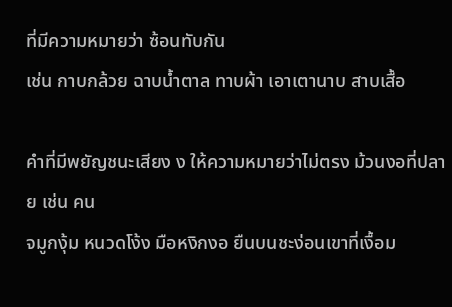ที่มีความหมายว่า ซ้อนทับกัน
เช่น กาบกล้วย ฉาบนํ้าตาล ทาบผ้า เอาเตานาบ สาบเสื้อ

คําที่มีพยัญชนะเสียง ง ให้ความหมายว่าไม่ตรง ม้วนงอที่ปลาย เช่น คน
จมูกงุ้ม หนวดโง้ง มือหงิกงอ ยืนบนชะง่อนเขาที่เงื้อม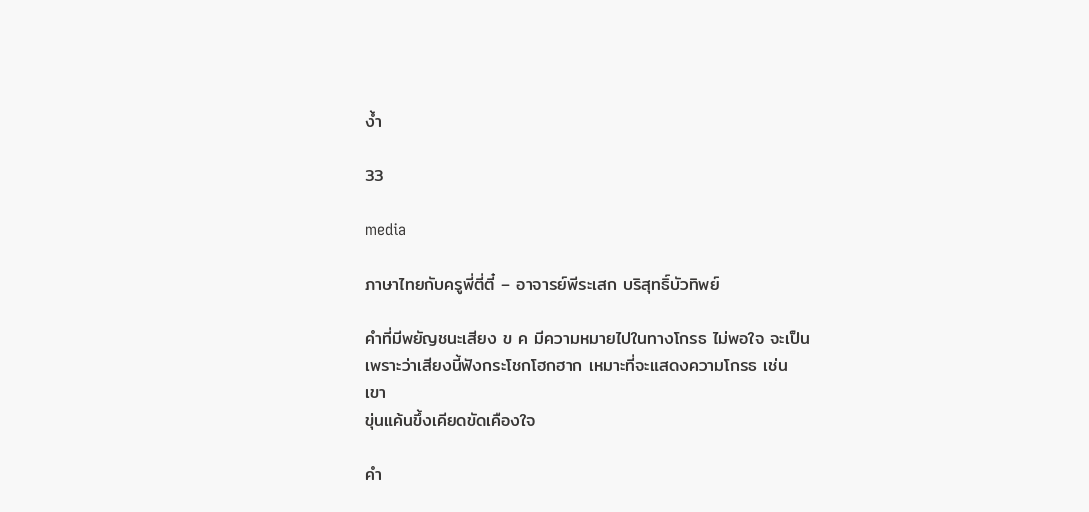งํ้า

33

media

ภาษาไทยกับครูพี่ตี่ตี๋ – อาจารย์พีระเสก บริสุทธิ์บัวทิพย์

คําที่มีพยัญชนะเสียง ข ค มีความหมายไปในทางโกรธ ไม่พอใจ จะเป็น
เพราะว่าเสียงนี้ฟังกระโชกโฮกฮาก เหมาะที่จะแสดงความโกรธ เช่น เขา
ขุ่นแค้นขึ้งเคียดขัดเคืองใจ

คํา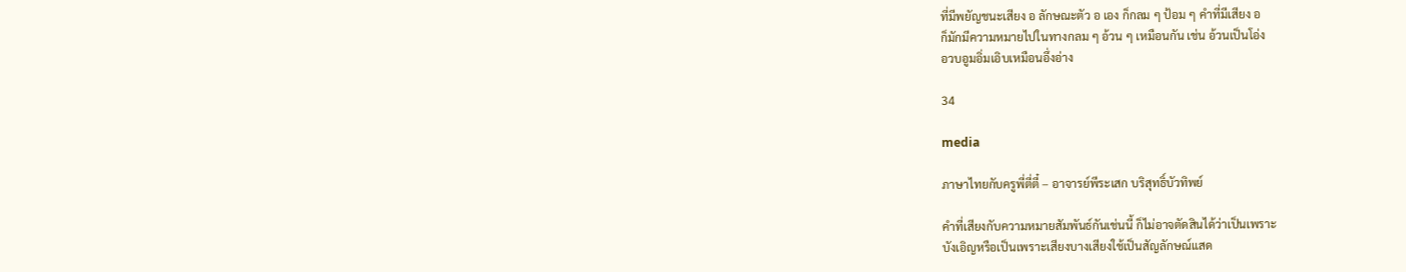ที่มีพยัญชนะเสียง อ ลักษณะตัว อ เอง ก็กลม ๆ ป้อม ๆ คําที่มีเสียง อ
ก็มักมีความหมายไปในทางกลม ๆ อ้วน ๆ เหมือนกัน เช่น อ้วนเป็นโอ่ง
อวบอูมอิ่มเอิบเหมือนอึ่งอ่าง

34

media

ภาษาไทยกับครูพี่ตี่ตี๋ – อาจารย์พีระเสก บริสุทธิ์บัวทิพย์

คําที่เสียงกับความหมายสัมพันธ์กันเช่นนี้ ก็ไม่อาจตัดสินได้ว่าเป็นเพราะ
บังเอิญหรือเป็นเพราะเสียงบางเสียงใช้เป็นสัญลักษณ์แสด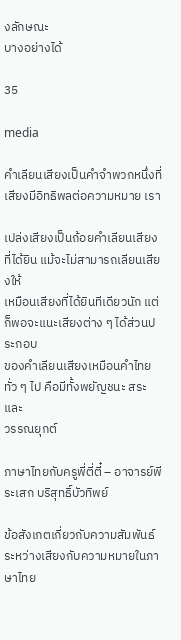งลักษณะ
บางอย่างได้

35

media

คําเลียนเสียงเป็นคําจําพวกหนึ่งที่เสียงมีอิทธิพลต่อความหมาย เรา

เปล่งเสียงเป็นถ้อยคําเลียนเสียงที่ได้ยิน แม้จะไม่สามารถเลียนเสียงให้
เหมือนเสียงที่ได้ยินทีเดียวนัก แต่ก็พอจะแนะเสียงต่าง ๆ ได้ส่วนประกอบ
ของคําเลียนเสียงเหมือนคําไทยทั่ว ๆ ไป คือมีทั้งพยัญชนะ สระ และ
วรรณยุกต์

ภาษาไทยกับครูพี่ตี่ตี๋ – อาจารย์พีระเสก บริสุทธิ์บัวทิพย์

ข้อสังเกตเกี่ยวกับความสัมพันธ์ระหว่างเสียงกับความหมายในภาษาไทย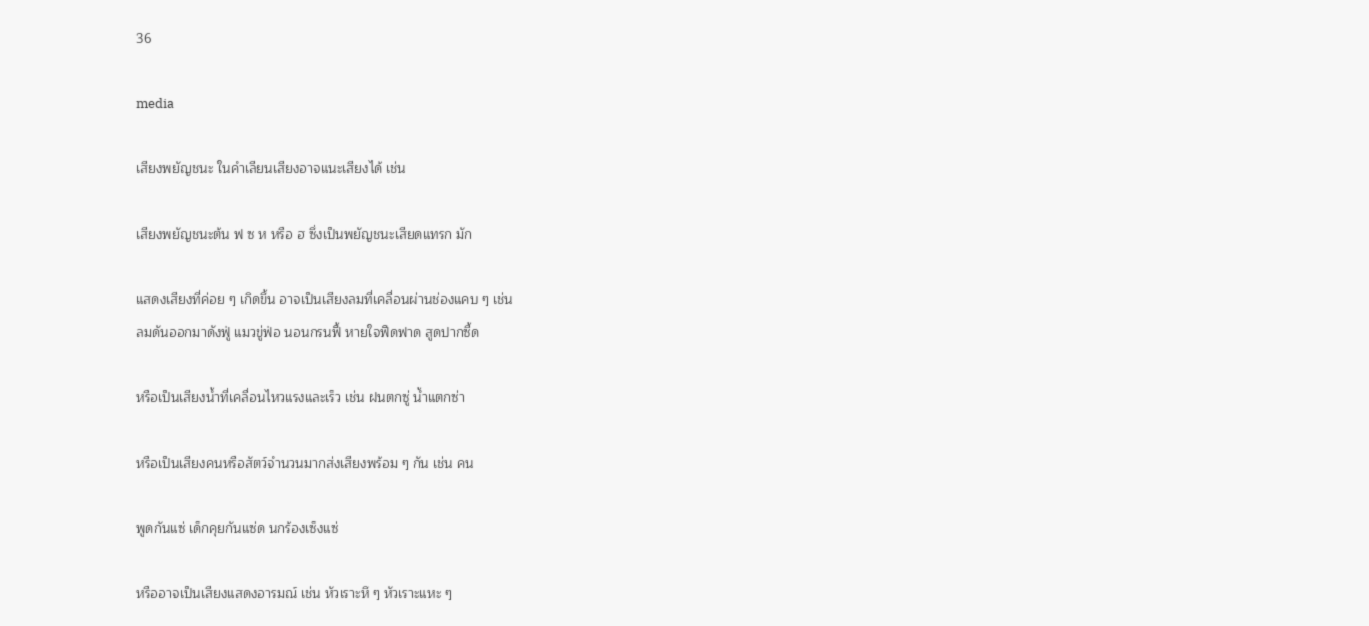36

media

เสียงพยัญชนะ ในคําเลียนเสียงอาจแนะเสียงได้ เช่น

เสียงพยัญชนะต้น ฟ ซ ห หรือ ฮ ซึ่งเป็นพยัญชนะเสียดแทรก มัก

แสดงเสียงที่ค่อย ๆ เกิดขึ้น อาจเป็นเสียงลมที่เคลื่อนผ่านช่องแคบ ๆ เช่น
ลมดันออกมาดังฟู่ แมวขู่ฟ่อ นอนกรนฟี้ หายใจฟืดฟาด สูดปากซี้ด

หรือเป็นเสียงนํ้าที่เคลื่อนไหวแรงและเร็ว เช่น ฝนตกซู่ นํ้าแตกซ่า

หรือเป็นเสียงคนหรือสัตว์จํานวนมากส่งเสียงพร้อม ๆ กัน เช่น คน

พูดกันแซ่ เด็กคุยกันแซ่ด นกร้องเซ็งแซ่

หรืออาจเป็นเสียงแสดงอารมณ์ เช่น หัวเราะหึ ๆ หัวเราะแหะ ๆ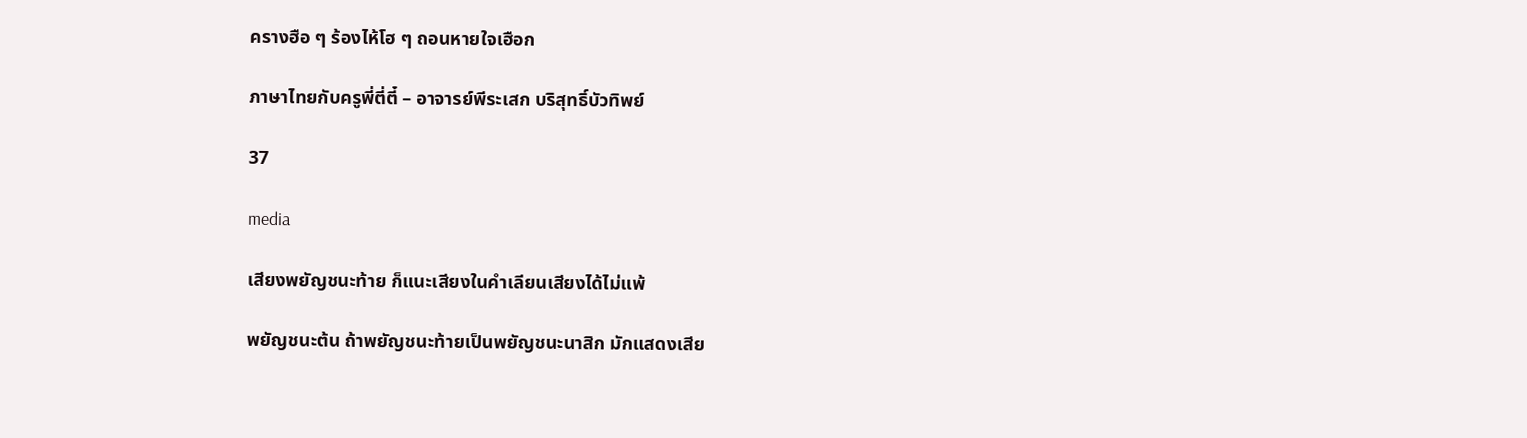ครางฮือ ๆ ร้องไห้โฮ ๆ ถอนหายใจเฮือก

ภาษาไทยกับครูพี่ตี่ตี๋ – อาจารย์พีระเสก บริสุทธิ์บัวทิพย์

37

media

เสียงพยัญชนะท้าย ก็แนะเสียงในคําเลียนเสียงได้ไม่แพ้

พยัญชนะต้น ถ้าพยัญชนะท้ายเป็นพยัญชนะนาสิก มักแสดงเสีย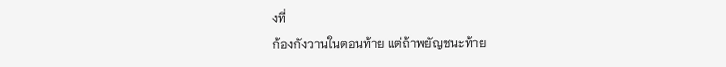งที่
ก้องกังวานในตอนท้าย แต่ถ้าพยัญชนะท้าย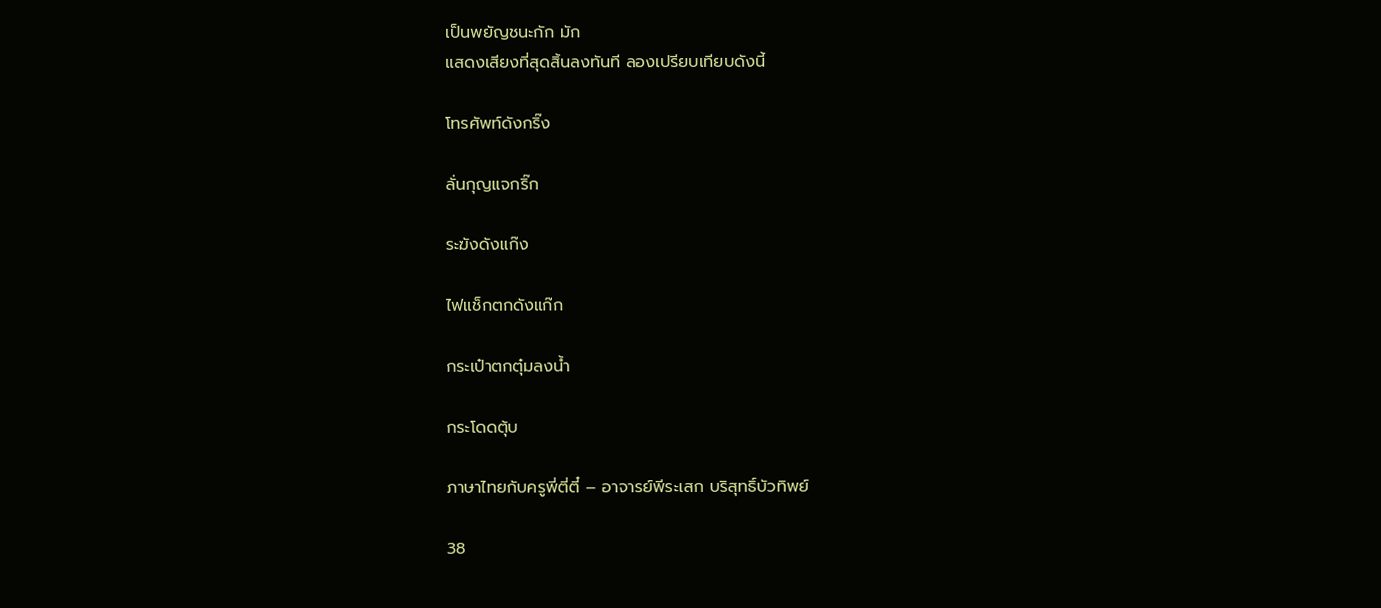เป็นพยัญชนะกัก มัก
แสดงเสียงที่สุดสิ้นลงทันที ลองเปรียบเทียบดังนี้

โทรศัพท์ดังกริ๊ง

ลั่นกุญแจกริ๊ก

ระฆังดังแก๊ง

ไฟแช็กตกดังแก๊ก

กระเป๋าตกตุ๋มลงนํ้า

กระโดดตุ้บ

ภาษาไทยกับครูพี่ตี่ตี๋ – อาจารย์พีระเสก บริสุทธิ์บัวทิพย์

38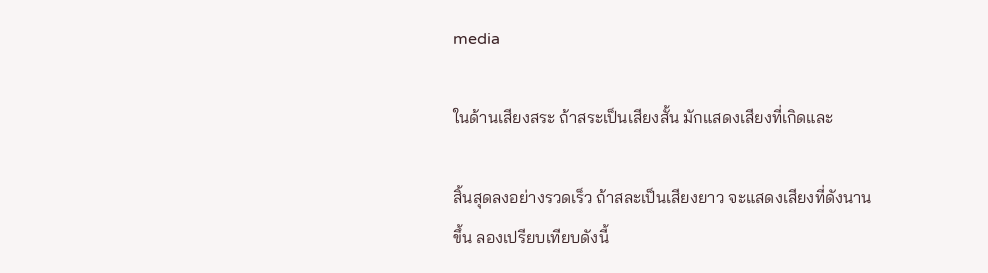media

ในด้านเสียงสระ ถ้าสระเป็นเสียงสั้น มักแสดงเสียงที่เกิดและ

สิ้นสุดลงอย่างรวดเร็ว ถ้าสละเป็นเสียงยาว จะแสดงเสียงที่ดังนาน
ขึ้น ลองเปรียบเทียบดังนี้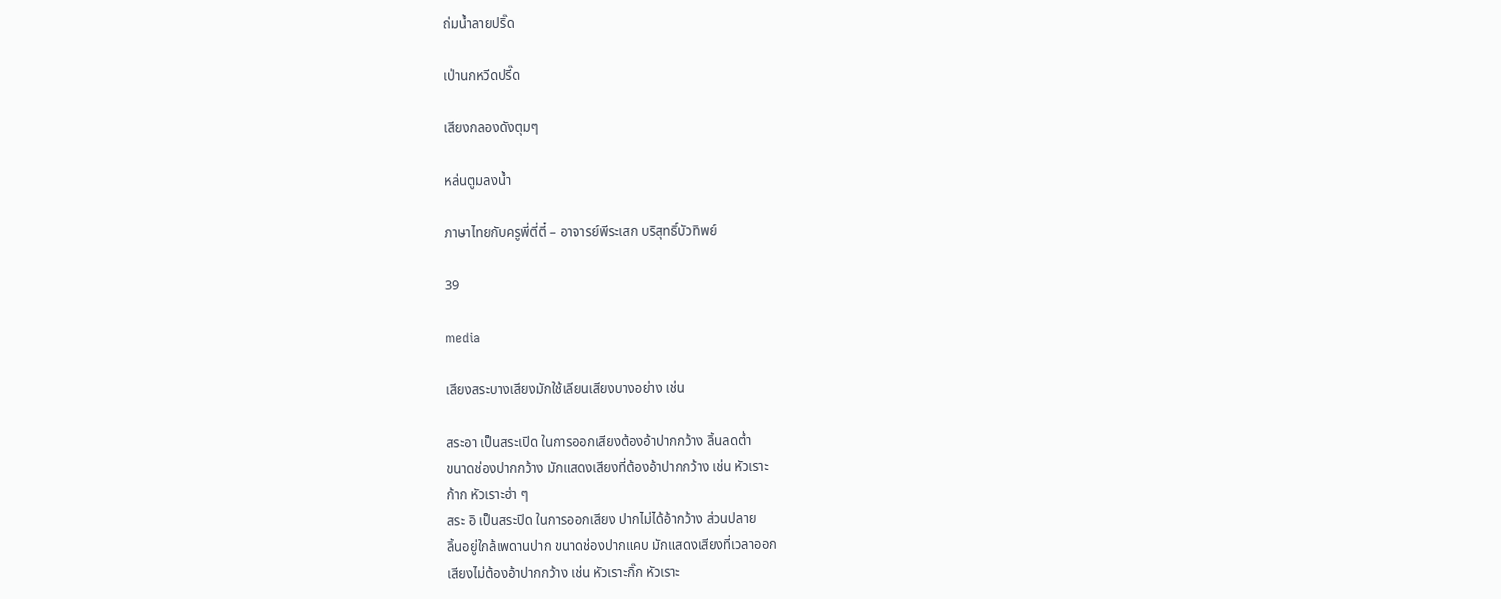ถ่มนํ้าลายปริ๊ด

เป่านกหวีดปรี๊ด

เสียงกลองดังตุมๆ

หล่นตูมลงนํ้า

ภาษาไทยกับครูพี่ตี่ตี๋ – อาจารย์พีระเสก บริสุทธิ์บัวทิพย์

39

media

เสียงสระบางเสียงมักใช้เลียนเสียงบางอย่าง เช่น

สระอา เป็นสระเปิด ในการออกเสียงต้องอ้าปากกว้าง ลิ้นลดตํ่า
ขนาดช่องปากกว้าง มักแสดงเสียงที่ต้องอ้าปากกว้าง เช่น หัวเราะ
ก้าก หัวเราะฮ่า ๆ
สระ อิ เป็นสระปิด ในการออกเสียง ปากไม่ได้อ้ากว้าง ส่วนปลาย
ลิ้นอยู่ใกล้เพดานปาก ขนาดช่องปากแคบ มักแสดงเสียงที่เวลาออก
เสียงไม่ต้องอ้าปากกว้าง เช่น หัวเราะกิ๊ก หัวเราะ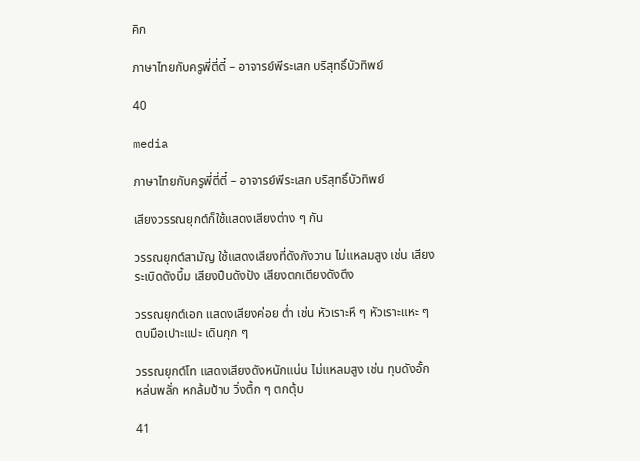คิก

ภาษาไทยกับครูพี่ตี่ตี๋ – อาจารย์พีระเสก บริสุทธิ์บัวทิพย์

40

media

ภาษาไทยกับครูพี่ตี่ตี๋ – อาจารย์พีระเสก บริสุทธิ์บัวทิพย์

เสียงวรรณยุกต์ก็ใช้แสดงเสียงต่าง ๆ กัน

วรรณยุกต์สามัญ ใช้แสดงเสียงที่ดังกังวาน ไม่แหลมสูง เช่น เสียง
ระเบิดดังบึ้ม เสียงปืนดังปัง เสียงตกเตียงดังตึง

วรรณยุกต์เอก แสดงเสียงค่อย ตํ่า เช่น หัวเราะหึ ๆ หัวเราะแหะ ๆ
ตบมือเปาะแปะ เดินกุก ๆ

วรรณยุกต์โท แสดงเสียงดังหนักแน่น ไม่แหลมสูง เช่น ทุบดังอั้ก
หล่นพลั่ก หกล้มป้าบ วิ่งตึ้ก ๆ ตกตุ้บ

41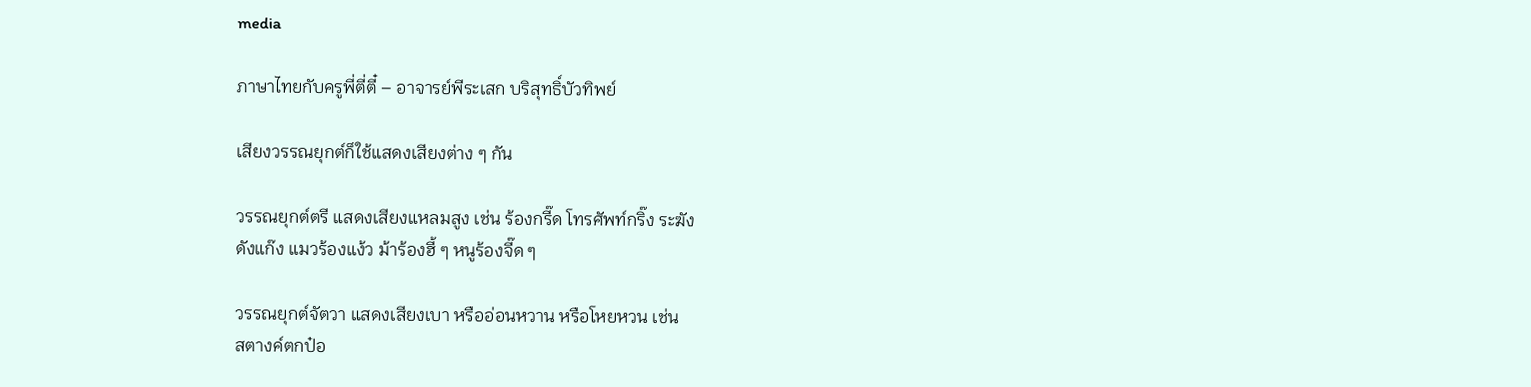media

ภาษาไทยกับครูพี่ตี่ตี๋ – อาจารย์พีระเสก บริสุทธิ์บัวทิพย์

เสียงวรรณยุกต์ก็ใช้แสดงเสียงต่าง ๆ กัน

วรรณยุกต์ตรี แสดงเสียงแหลมสูง เช่น ร้องกรี๊ด โทรศัพท์กริ๊ง ระฆัง
ดังแก๊ง แมวร้องแง้ว ม้าร้องฮี้ ๆ หนูร้องจี๊ด ๆ

วรรณยุกต์จัตวา แสดงเสียงเบา หรืออ่อนหวาน หรือโหยหวน เช่น
สตางค์ตกป๋อ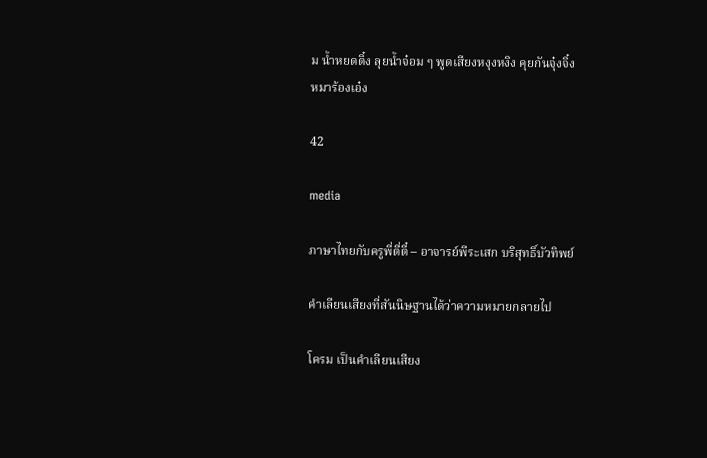ม นํ้าหยดติ๋ง ลุยนํ้าจ๋อม ๆ พูดเสียงหงุงหงิง คุยกันจุ๋งจิ๋ง
หมาร้องเอ๋ง

42

media

ภาษาไทยกับครูพี่ตี่ตี๋ – อาจารย์พีระเสก บริสุทธิ์บัวทิพย์

คําเลียนเสียงที่สันนิษฐานได้ว่าความหมายกลายไป

โครม เป็นคําเลียนเสียง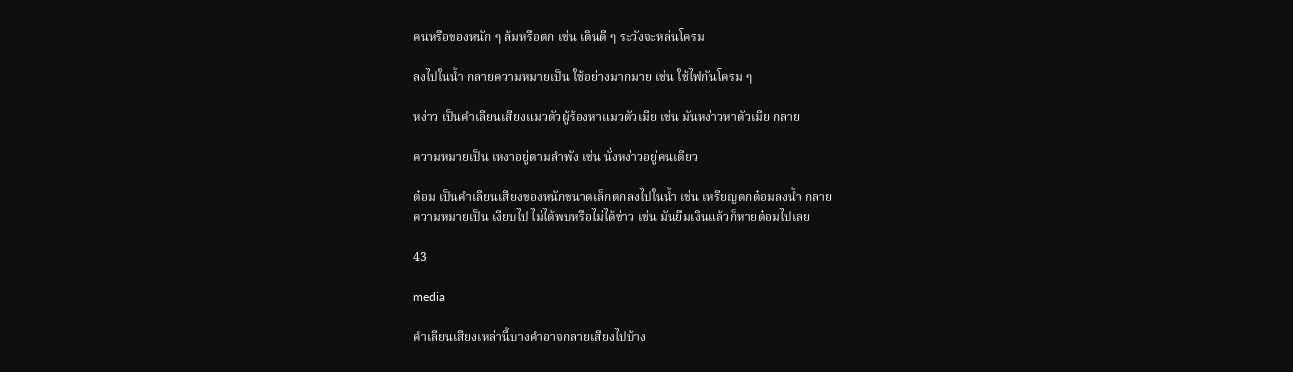คนหรือของหนัก ๆ ล้มหรือตก เช่น เดินดี ๆ ระวังจะหล่นโครม

ลงไปในนํ้า กลายความหมายเป็น ใช้อย่างมากมาย เช่น ใช้ไฟกันโครม ๆ

หง่าว เป็นคําเลียนเสียงแมวตัวผู้ร้องหาแมวตัวเมีย เช่น มันหง่าวหาตัวเมีย กลาย

ความหมายเป็น เหงาอยู่ตามลําพัง เช่น นั่งหง่าวอยู่คนเดียว

ต๋อม เป็นคําเลียนเสียงของหนักขนาดเล็กตกลงไปในนํ้า เช่น เหรียญตกต๋อมลงนํ้า กลาย
ความหมายเป็น เงียบไป ไม่ได้พบหรือไม่ได้ข่าว เช่น มันยืมเงินแล้วก็หายต๋อมไปเลย

43

media

คําเลียนเสียงเหล่านี้บางคําอาจกลายเสียงไปบ้าง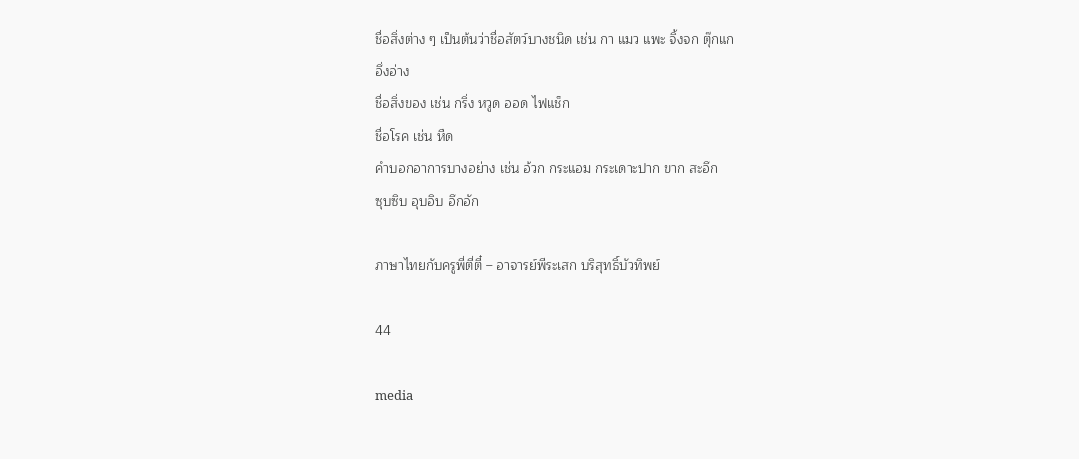ชื่อสิ่งต่าง ๆ เป็นต้นว่าชื่อสัตว์บางชนิด เช่น กา แมว แพะ จิ้งจก ตุ๊กแก
อึ่งอ่าง
ชื่อสิ่งของ เช่น กริ่ง หวูด ออด ไฟแช็ก
ชื่อโรค เช่น หืด
คําบอกอาการบางอย่าง เช่น อ้วก กระแอม กระเดาะปาก ขาก สะอึก
ซุบซิบ อุบอิบ อึกอัก

ภาษาไทยกับครูพี่ตี่ตี๋ – อาจารย์พีระเสก บริสุทธิ์บัวทิพย์

44

media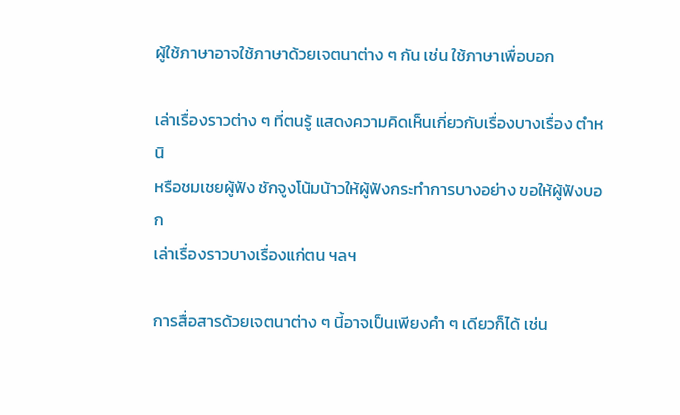ผู้ใช้ภาษาอาจใช้ภาษาด้วยเจตนาต่าง ๆ กัน เช่น ใช้ภาษาเพื่อบอก

เล่าเรื่องราวต่าง ๆ ที่ตนรู้ แสดงความคิดเห็นเกี่ยวกับเรื่องบางเรื่อง ตําหนิ
หรือชมเชยผู้ฟัง ชักจูงโน้มน้าวให้ผู้ฟังกระทําการบางอย่าง ขอให้ผู้ฟังบอก
เล่าเรื่องราวบางเรื่องแก่ตน ฯลฯ

การสื่อสารด้วยเจตนาต่าง ๆ นี้อาจเป็นเพียงคํา ๆ เดียวก็ได้ เช่น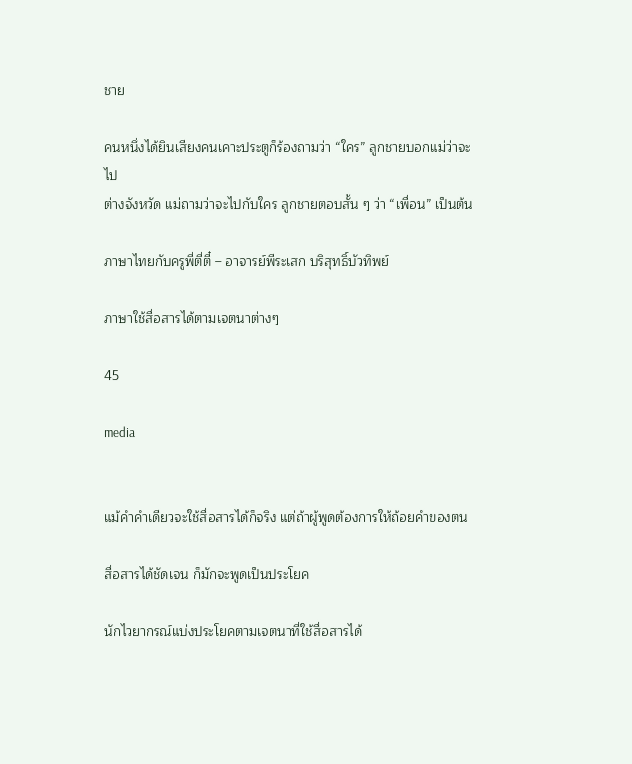ชาย

คนหนึ่งได้ยินเสียงคนเคาะประตูก็ร้องถามว่า “ใคร” ลูกชายบอกแม่ว่าจะไป
ต่างจังหวัด แม่ถามว่าจะไปกับใคร ลูกชายตอบสั้น ๆ ว่า “เพื่อน” เป็นต้น

ภาษาไทยกับครูพี่ตี่ตี๋ – อาจารย์พีระเสก บริสุทธิ์บัวทิพย์

ภาษาใช้สื่อสารได้ตามเจตนาต่างๆ

45

media


แม้คําคําเดียวจะใช้สื่อสารได้ก็จริง แต่ถ้าผู้พูดต้องการให้ถ้อยคําของตน

สื่อสารได้ชัดเจน ก็มักจะพูดเป็นประโยค

นักไวยากรณ์แบ่งประโยคตามเจตนาที่ใช้สื่อสารได้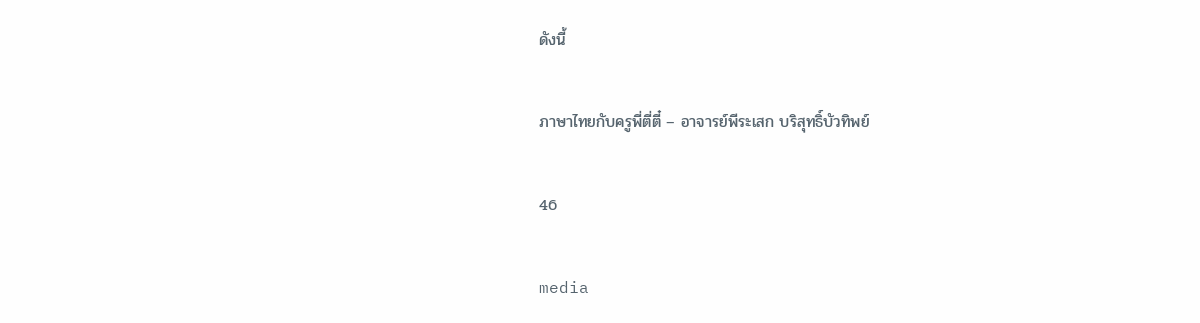ดังนี้

ภาษาไทยกับครูพี่ตี่ตี๋ – อาจารย์พีระเสก บริสุทธิ์บัวทิพย์

46

media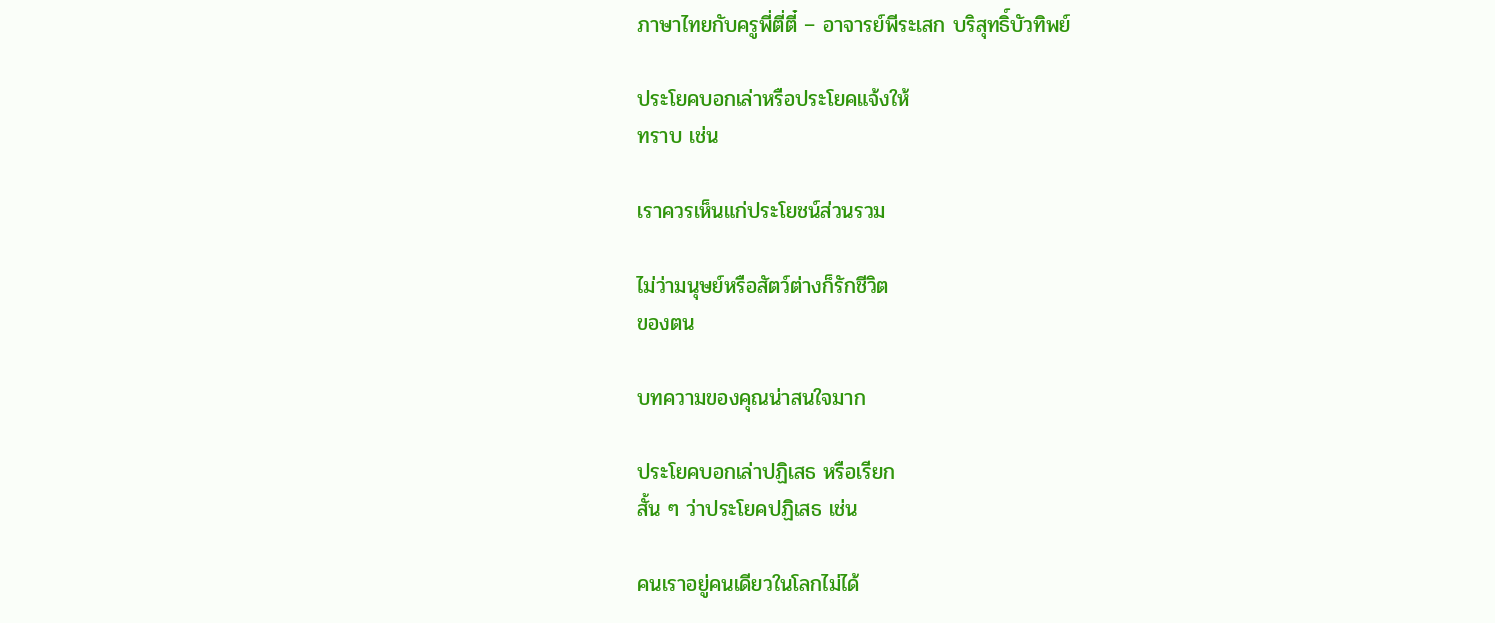ภาษาไทยกับครูพี่ตี่ตี๋ – อาจารย์พีระเสก บริสุทธิ์บัวทิพย์

ประโยคบอกเล่าหรือประโยคแจ้งให้
ทราบ เช่น

เราควรเห็นแก่ประโยชน์ส่วนรวม

ไม่ว่ามนุษย์หรือสัตว์ต่างก็รักชีวิต
ของตน

บทความของคุณน่าสนใจมาก

ประโยคบอกเล่าปฏิเสธ หรือเรียก
สั้น ๆ ว่าประโยคปฏิเสธ เช่น

คนเราอยู่คนเดียวในโลกไม่ได้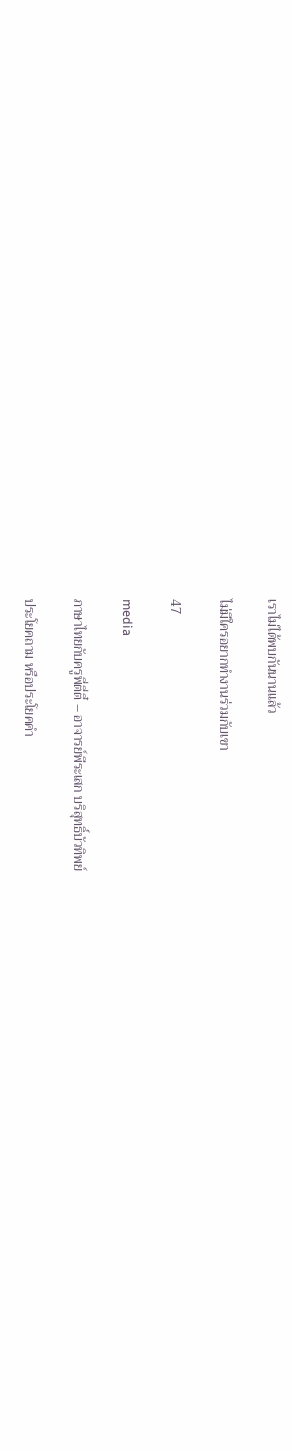เราไม่ได้พบกันนานแล้ว

ไม่มีใครอยากทํางานร่วมกับเขา

47

media

ภาษาไทยกับครูพี่ตี่ตี๋ – อาจารย์พีระเสก บริสุทธิ์บัวทิพย์

ประโยคถาม หรือประโยคคํา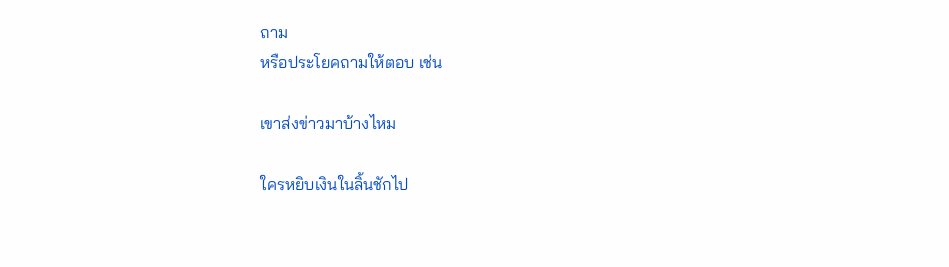ถาม
หรือประโยคถามให้ตอบ เช่น

เขาส่งข่าวมาบ้างไหม

ใครหยิบเงินในลิ้นชักไป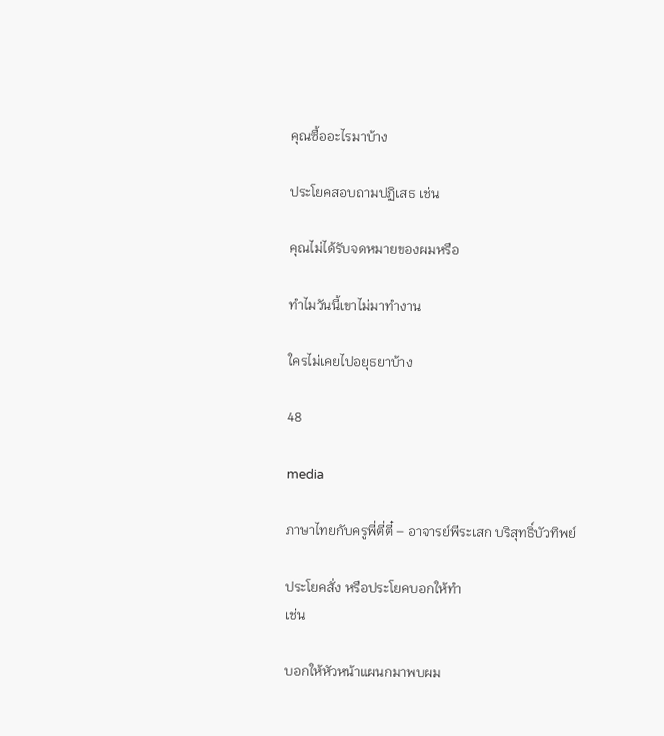คุณซื้ออะไรมาบ้าง

ประโยคสอบถามปฏิเสธ เช่น

คุณไม่ได้รับจดหมายของผมหรือ

ทําไมวันนี้เขาไม่มาทํางาน

ใครไม่เคยไปอยุธยาบ้าง

48

media

ภาษาไทยกับครูพี่ตี่ตี๋ – อาจารย์พีระเสก บริสุทธิ์บัวทิพย์

ประโยคสั่ง หรือประโยคบอกให้ทํา
เช่น

บอกให้หัวหน้าแผนกมาพบผม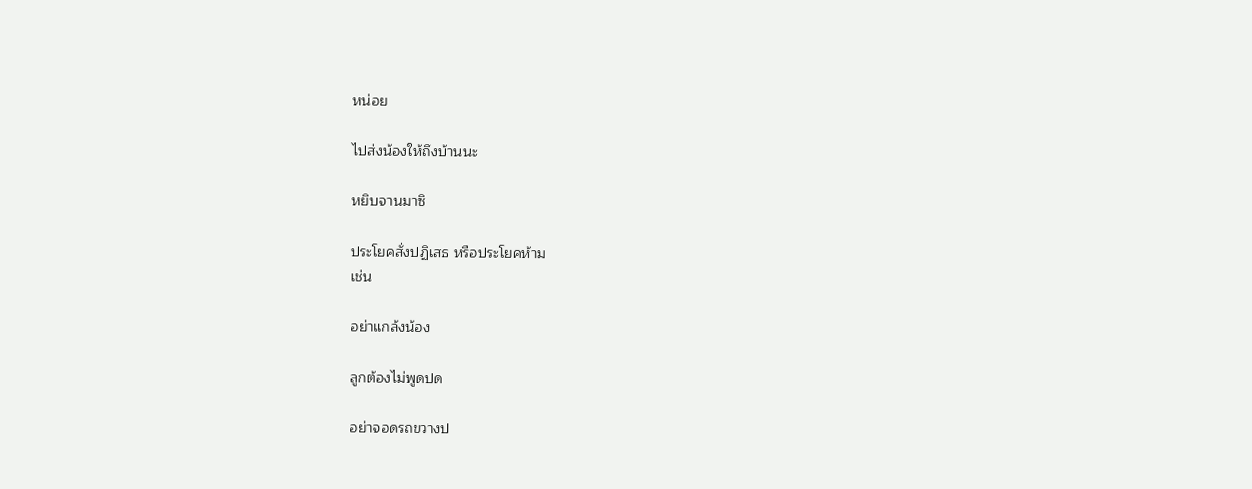หน่อย

ไปส่งน้องให้ถึงบ้านนะ

หยิบจานมาซิ

ประโยคสั่งปฏิเสธ หรือประโยคห้าม
เช่น

อย่าแกล้งน้อง

ลูกต้องไม่พูดปด

อย่าจอดรถขวางป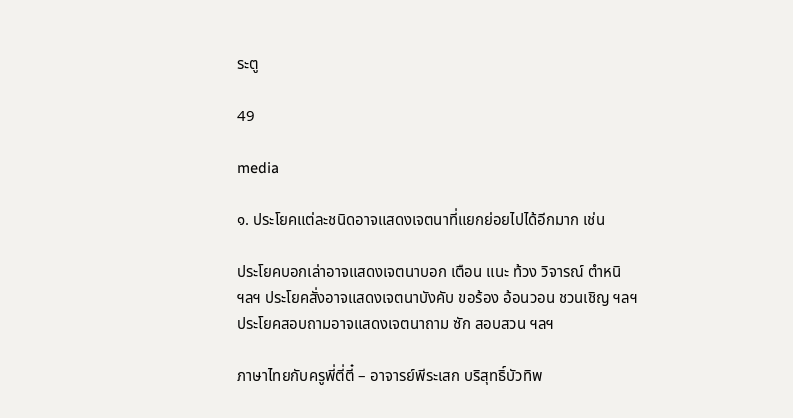ระตู

49

media

๑. ประโยคแต่ละชนิดอาจแสดงเจตนาที่แยกย่อยไปได้อีกมาก เช่น

ประโยคบอกเล่าอาจแสดงเจตนาบอก เตือน แนะ ท้วง วิจารณ์ ตําหนิ
ฯลฯ ประโยคสั่งอาจแสดงเจตนาบังคับ ขอร้อง อ้อนวอน ชวนเชิญ ฯลฯ
ประโยคสอบถามอาจแสดงเจตนาถาม ซัก สอบสวน ฯลฯ

ภาษาไทยกับครูพี่ตี่ตี๋ – อาจารย์พีระเสก บริสุทธิ์บัวทิพ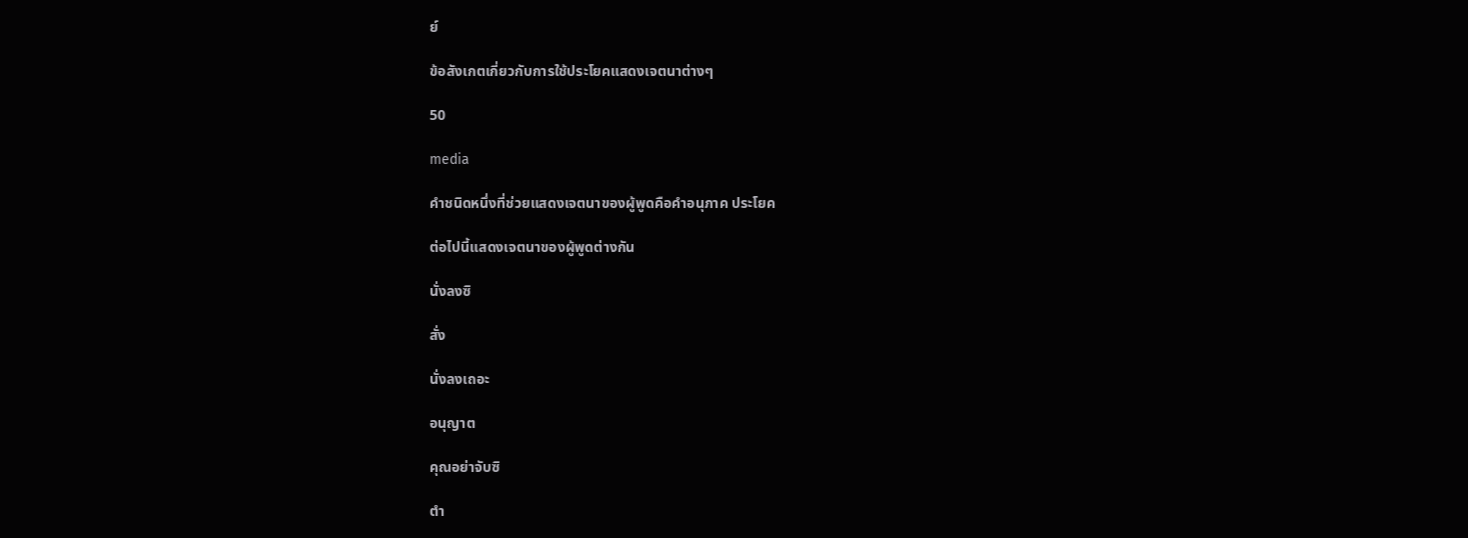ย์

ข้อสังเกตเกี่ยวกับการใช้ประโยคแสดงเจตนาต่างๆ

50

media

คําชนิดหนึ่งที่ช่วยแสดงเจตนาของผู้พูดคือคําอนุภาค ประโยค

ต่อไปนี้แสดงเจตนาของผู้พูดต่างกัน

นั่งลงซิ

สั่ง

นั่งลงเถอะ

อนุญาต

คุณอย่าจับซิ

ตํา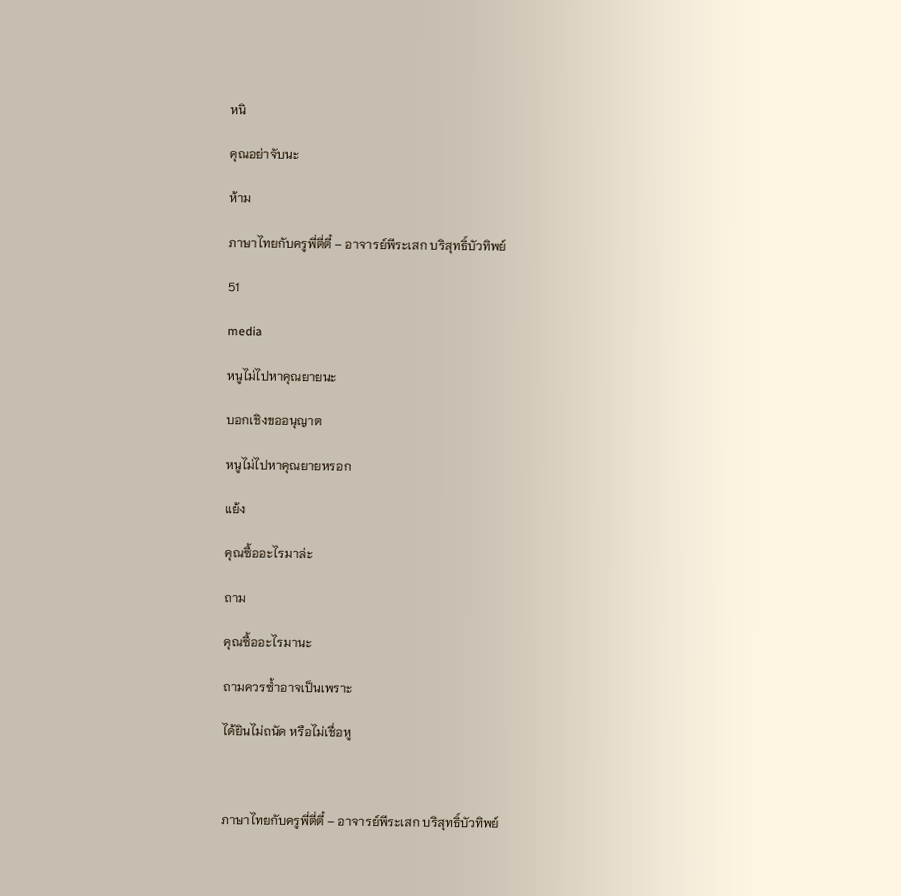หนิ

คุณอย่าจับนะ

ห้าม

ภาษาไทยกับครูพี่ตี่ตี๋ – อาจารย์พีระเสก บริสุทธิ์บัวทิพย์

51

media

หนูไม่ไปหาคุณยายนะ

บอกเชิงขออนุญาต

หนูไม่ไปหาคุณยายหรอก

แย้ง

คุณซื้ออะไรมาล่ะ

ถาม

คุณซื้ออะไรมานะ

ถามควรซํ้าอาจเป็นเพราะ

ได้ยินไม่ถนัด หรือไม่เชื่อหู



ภาษาไทยกับครูพี่ตี่ตี๋ – อาจารย์พีระเสก บริสุทธิ์บัวทิพย์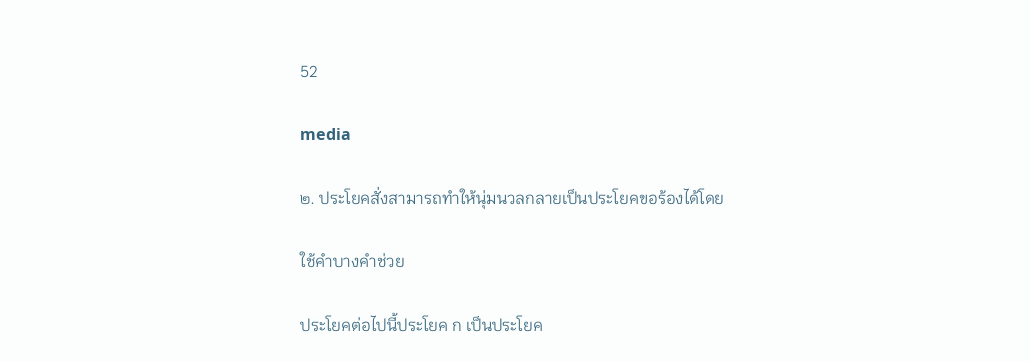52

media

๒. ประโยคสั่งสามารถทําให้นุ่มนวลกลายเป็นประโยคขอร้องได้โดย

ใช้คําบางคําช่วย

ประโยคต่อไปนี้ประโยค ก เป็นประโยค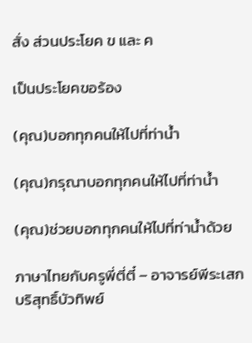สั่ง ส่วนประโยค ข และ ค

เป็นประโยคขอร้อง

(คุณ)บอกทุกคนให้ไปที่ท่านํ้า

(คุณ)กรุณาบอกทุกคนให้ไปที่ท่านํ้า

(คุณ)ช่วยบอกทุกคนให้ไปที่ท่านํ้าด้วย

ภาษาไทยกับครูพี่ตี่ตี๋ – อาจารย์พีระเสก บริสุทธิ์บัวทิพย์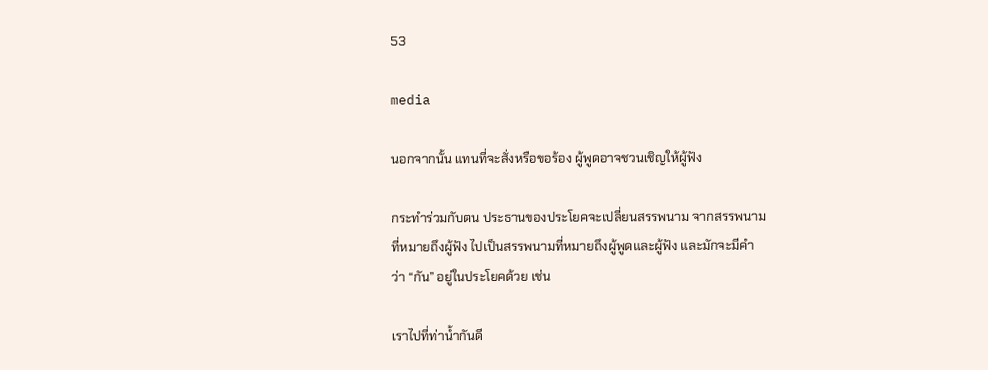53

media

นอกจากนั้น แทนที่จะสั่งหรือขอร้อง ผู้พูดอาจชวนเชิญให้ผู้ฟัง

กระทําร่วมกับตน ประธานของประโยคจะเปลี่ยนสรรพนาม จากสรรพนาม
ที่หมายถึงผู้ฟัง ไปเป็นสรรพนามที่หมายถึงผู้พูดและผู้ฟัง และมักจะมีคํา
ว่า “กัน” อยู่ในประโยคด้วย เช่น

เราไปที่ท่านํ้ากันดี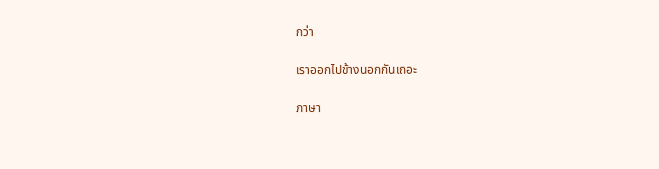กว่า

เราออกไปข้างนอกกันเถอะ

ภาษา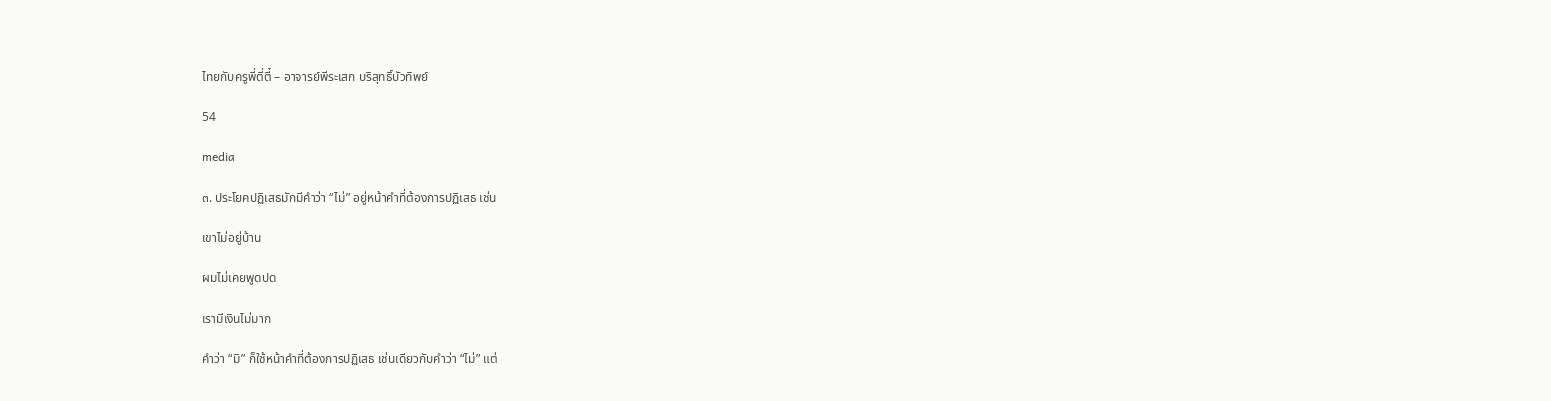ไทยกับครูพี่ตี่ตี๋ – อาจารย์พีระเสก บริสุทธิ์บัวทิพย์

54

media

๓. ประโยคปฏิเสธมักมีคําว่า “ไม่” อยู่หน้าคําที่ต้องการปฏิเสธ เช่น

เขาไม่อยู่บ้าน

ผมไม่เคยพูดปด

เรามีเงินไม่มาก

คําว่า “มิ” ก็ใช้หน้าคําที่ต้องการปฏิเสธ เช่นเดียวกับคําว่า “ไม่” แต่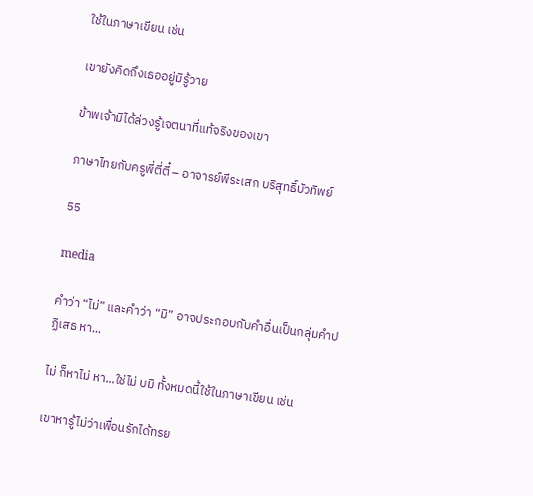ใช้ในภาษาเขียน เช่น

เขายังคิดถึงเธออยู่มิรู้วาย

ข้าพเจ้ามิได้ล่วงรู้เจตนาที่แท้จริงของเขา

ภาษาไทยกับครูพี่ตี่ตี๋ – อาจารย์พีระเสก บริสุทธิ์บัวทิพย์

55

media

คําว่า “ไม่” และคําว่า “มิ” อาจประกอบกับคําอื่นเป็นกลุ่มคําปฏิเสธ หา...

ไม่ ก็หาไม่ หา...ใช่ไม่ บมิ ทั้งหมดนี้ใช้ในภาษาเขียน เช่น

เขาหารู้ไม่ว่าเพื่อนรักได้ทรย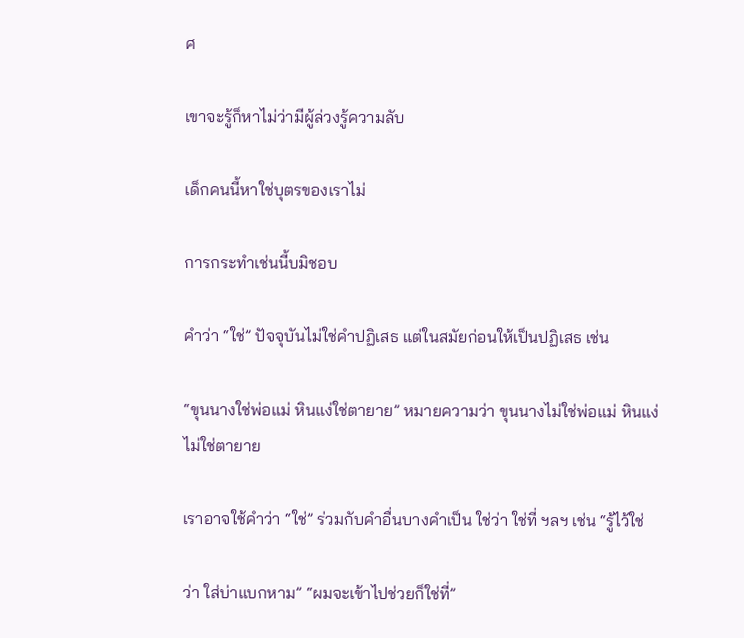ศ

เขาจะรู้ก็หาไม่ว่ามีผู้ล่วงรู้ความลับ

เด็กคนนี้หาใช่บุตรของเราไม่

การกระทําเช่นนี้บมิชอบ

คําว่า “ใช่” ปัจจุบันไม่ใช่คําปฏิเสธ แต่ในสมัยก่อนให้เป็นปฏิเสธ เช่น

“ขุนนางใช่พ่อแม่ หินแง่ใช่ตายาย” หมายความว่า ขุนนางไม่ใช่พ่อแม่ หินแง่
ไม่ใช่ตายาย

เราอาจใช้คําว่า “ใช่” ร่วมกับคําอื่นบางคําเป็น ใช่ว่า ใช่ที่ ฯลฯ เช่น “รู้ไว้ใช่

ว่า ใส่บ่าแบกหาม” “ผมจะเข้าไปช่วยก็ใช่ที่”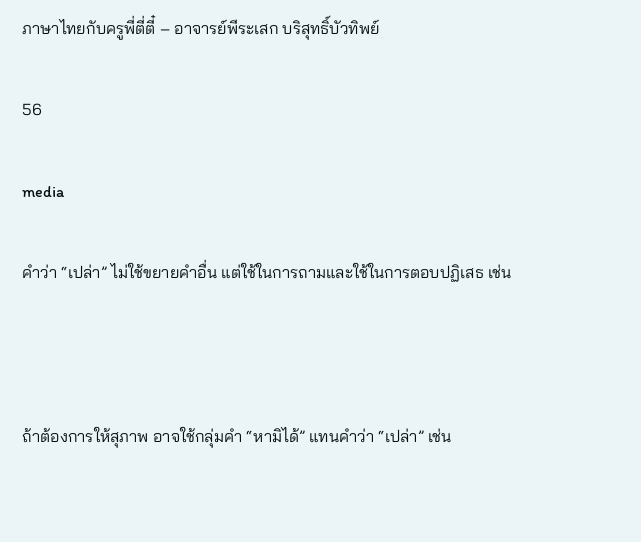ภาษาไทยกับครูพี่ตี่ตี๋ – อาจารย์พีระเสก บริสุทธิ์บัวทิพย์

56

media

คําว่า “เปล่า” ไม่ใช้ขยายคําอื่น แต่ใช้ในการถามและใช้ในการตอบปฏิเสธ เช่น



ถ้าต้องการให้สุภาพ อาจใช้กลุ่มคํา “หามิได้” แทนคําว่า “เปล่า” เช่น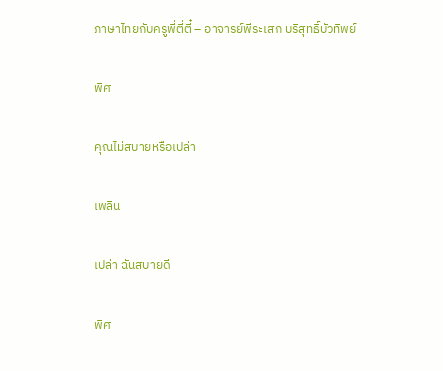ภาษาไทยกับครูพี่ตี่ตี๋ – อาจารย์พีระเสก บริสุทธิ์บัวทิพย์

พิศ

คุณไม่สบายหรือเปล่า

เพลิน

เปล่า ฉันสบายดี

พิศ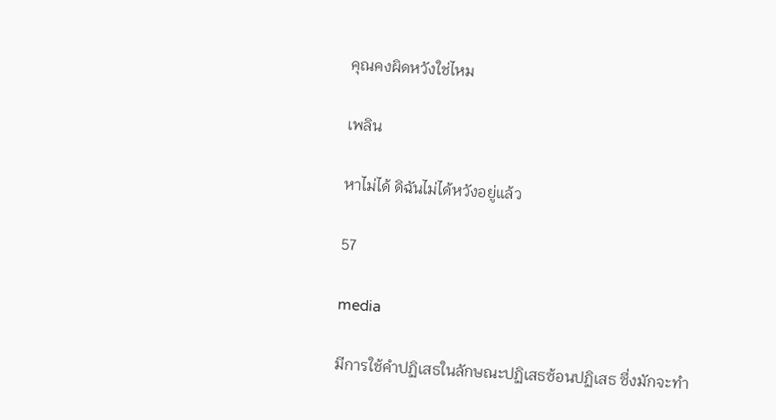คุณคงผิดหวังใช่ไหม

เพลิน

หาไม่ได้ ดิฉันไม่ได้หวังอยู่แล้ว

57

media

มีการใช้คําปฏิเสธในลักษณะปฏิเสธซ้อนปฏิเสธ ซึ่งมักจะทํา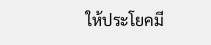ให้ประโยคมี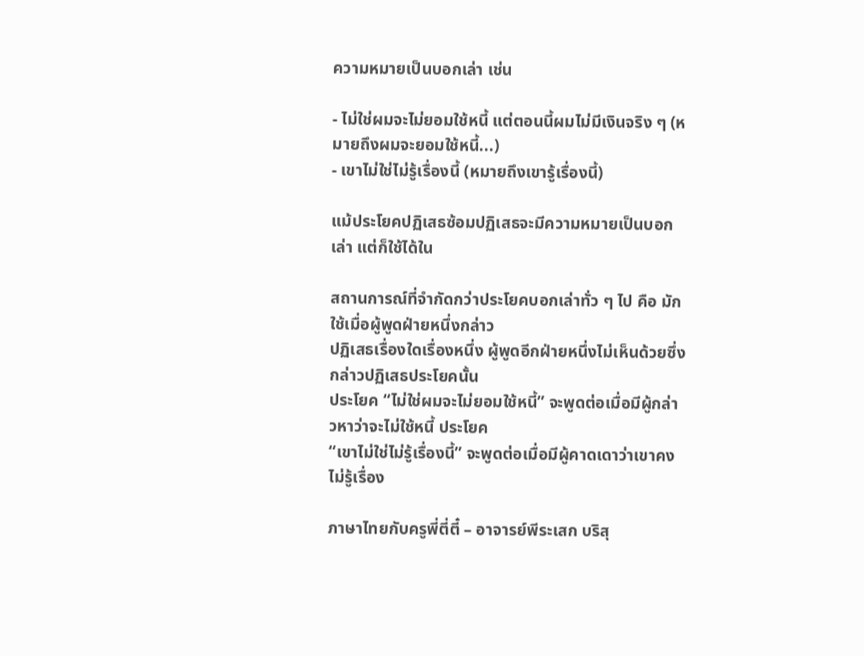ความหมายเป็นบอกเล่า เช่น

- ไม่ใช่ผมจะไม่ยอมใช้หนี้ แต่ตอนนี้ผมไม่มีเงินจริง ๆ (หมายถึงผมจะยอมใช้หนี้...)
- เขาไม่ใช่ไม่รู้เรื่องนี้ (หมายถึงเขารู้เรื่องนี้)

แม้ประโยคปฏิเสธซ้อมปฏิเสธจะมีความหมายเป็นบอกเล่า แต่ก็ใช้ได้ใน

สถานการณ์ที่จํากัดกว่าประโยคบอกเล่าทั่ว ๆ ไป คือ มักใช้เมื่อผู้พูดฝ่ายหนึ่งกล่าว
ปฏิเสธเรื่องใดเรื่องหนึ่ง ผู้พูดอีกฝ่ายหนึ่งไม่เห็นด้วยซึ่งกล่าวปฏิเสธประโยคนั้น
ประโยค “ไม่ใช่ผมจะไม่ยอมใช้หนี้” จะพูดต่อเมื่อมีผู้กล่าวหาว่าจะไม่ใช้หนี้ ประโยค
“เขาไม่ใช่ไม่รู้เรื่องนี้” จะพูดต่อเมื่อมีผู้คาดเดาว่าเขาคงไม่รู้เรื่อง

ภาษาไทยกับครูพี่ตี่ตี๋ – อาจารย์พีระเสก บริสุ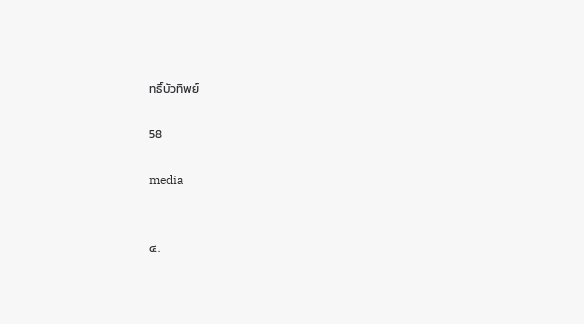ทธิ์บัวทิพย์

58

media


๔.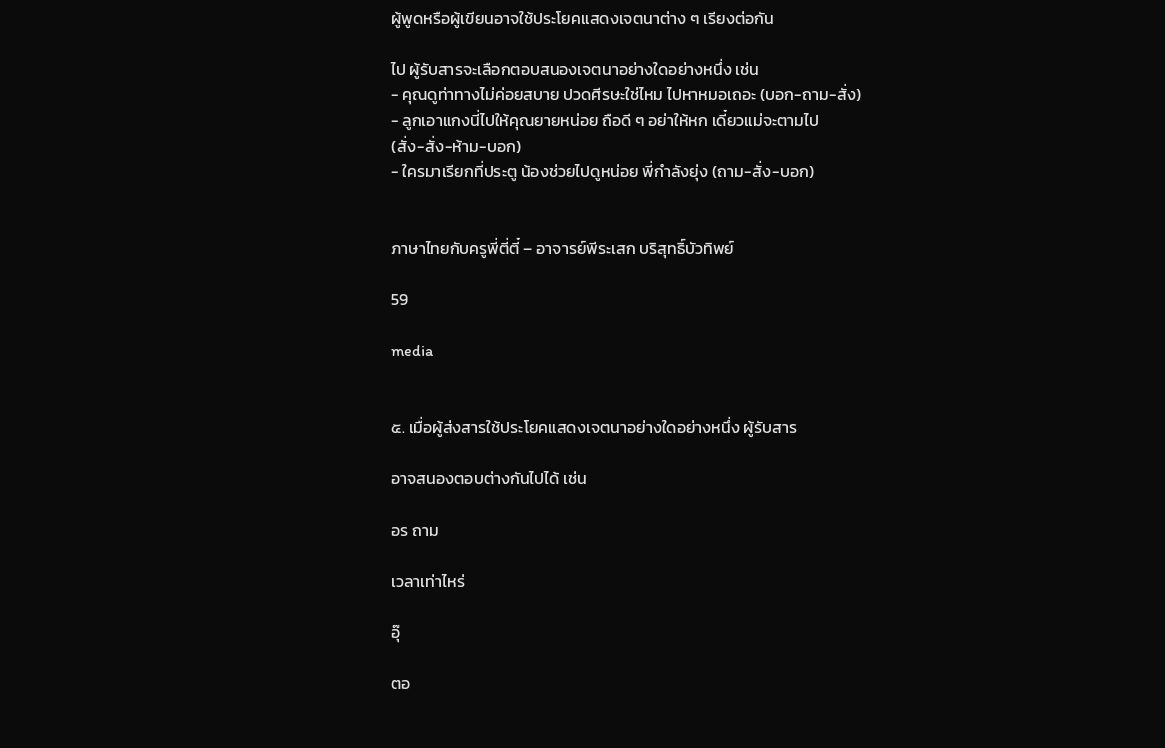ผู้พูดหรือผู้เขียนอาจใช้ประโยคแสดงเจตนาต่าง ๆ เรียงต่อกัน

ไป ผู้รับสารจะเลือกตอบสนองเจตนาอย่างใดอย่างหนึ่ง เช่น
- คุณดูท่าทางไม่ค่อยสบาย ปวดศีรษะใช่ไหม ไปหาหมอเถอะ (บอก-ถาม-สั่ง)
- ลูกเอาแกงนี่ไปให้คุณยายหน่อย ถือดี ๆ อย่าให้หก เดี๋ยวแม่จะตามไป
(สั่ง-สั่ง-ห้าม-บอก)
- ใครมาเรียกที่ประตู น้องช่วยไปดูหน่อย พี่กําลังยุ่ง (ถาม-สั่ง-บอก)


ภาษาไทยกับครูพี่ตี่ตี๋ – อาจารย์พีระเสก บริสุทธิ์บัวทิพย์

59

media


๕. เมื่อผู้ส่งสารใช้ประโยคแสดงเจตนาอย่างใดอย่างหนึ่ง ผู้รับสาร

อาจสนองตอบต่างกันไปได้ เช่น

อร ถาม

เวลาเท่าไหร่

อุ๊

ตอ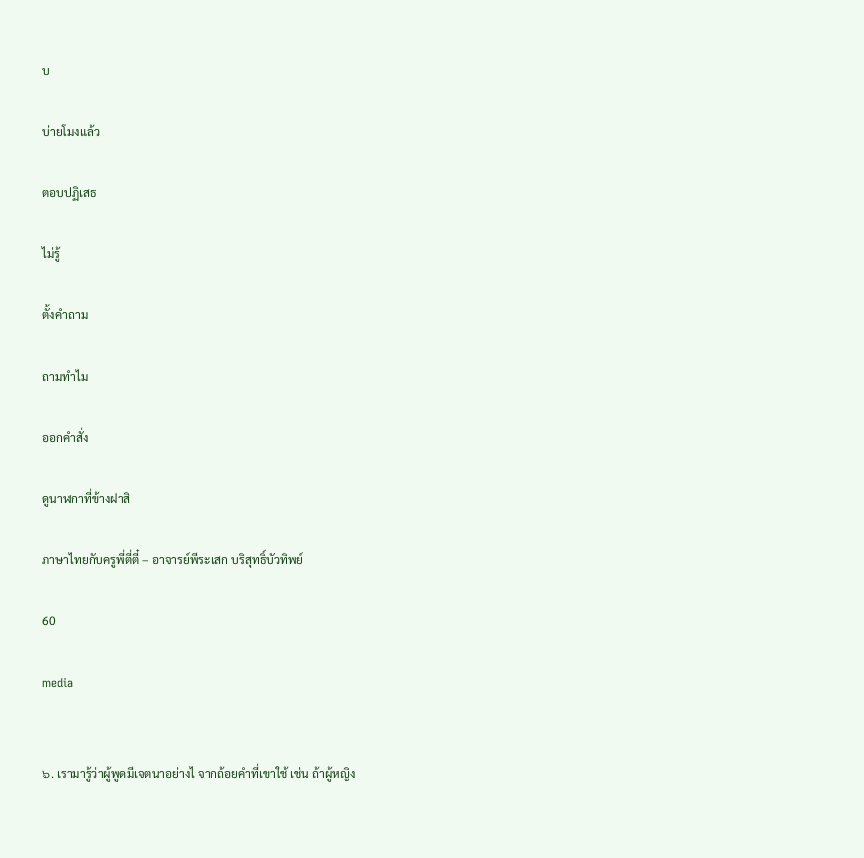บ

บ่ายโมงแล้ว

ตอบปฏิเสธ

ไม่รู้

ตั้งคําถาม

ถามทําไม

ออกคําสั่ง

ดูนาฬกาที่ข้างฝาสิ

ภาษาไทยกับครูพี่ตี่ตี๋ – อาจารย์พีระเสก บริสุทธิ์บัวทิพย์

60

media


๖. เรามารู้ว่าผู้พูดมีเจตนาอย่างไ จากถ้อยคําที่เขาใช้ เช่น ถ้าผู้หญิง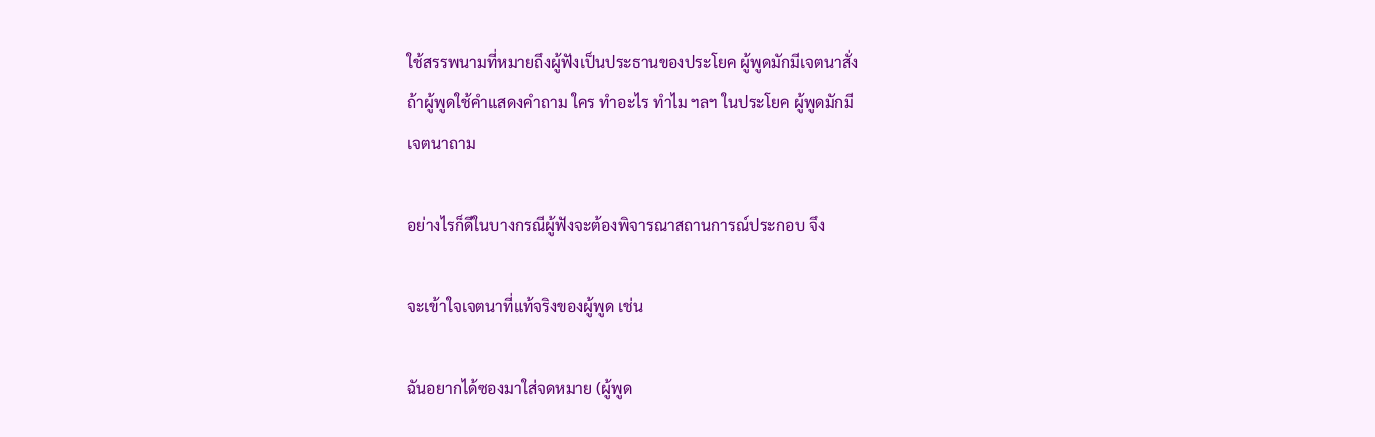ใช้สรรพนามที่หมายถึงผู้ฟังเป็นประธานของประโยค ผู้พูดมักมีเจตนาสั่ง
ถ้าผู้พูดใช้คําแสดงคําถาม ใคร ทําอะไร ทําไม ฯลฯ ในประโยค ผู้พูดมักมี
เจตนาถาม

อย่างไรก็ดีในบางกรณีผู้ฟังจะต้องพิจารณาสถานการณ์ประกอบ จึง

จะเข้าใจเจตนาที่แท้จริงของผู้พูด เช่น

ฉันอยากได้ซองมาใส่จดหมาย (ผู้พูด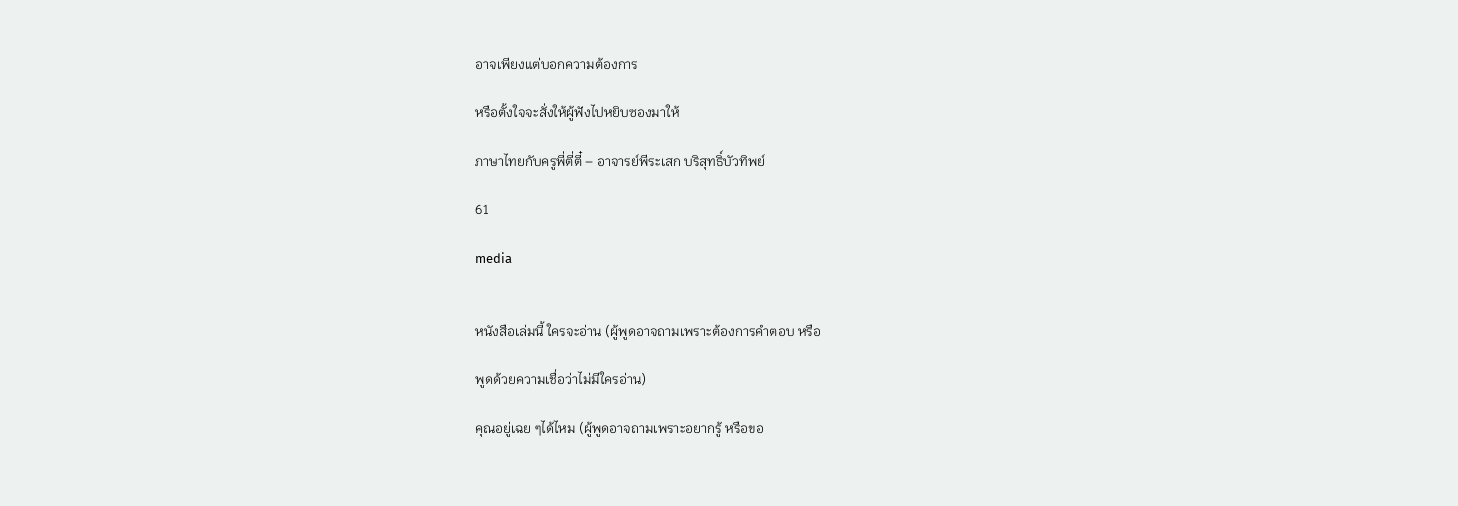อาจเพียงแต่บอกความต้องการ

หรือตั้งใจจะสั่งให้ผู้ฟังไปหยิบซองมาให้

ภาษาไทยกับครูพี่ตี่ตี๋ – อาจารย์พีระเสก บริสุทธิ์บัวทิพย์

61

media


หนังสือเล่มนี้ ใครจะอ่าน (ผู้พูดอาจถามเพราะต้องการคําตอบ หรือ

พูดด้วยความเชื่อว่าไม่มีใครอ่าน)

คุณอยู่เฉย ๆได้ไหม (ผู้พูดอาจถามเพราะอยากรู้ หรือขอ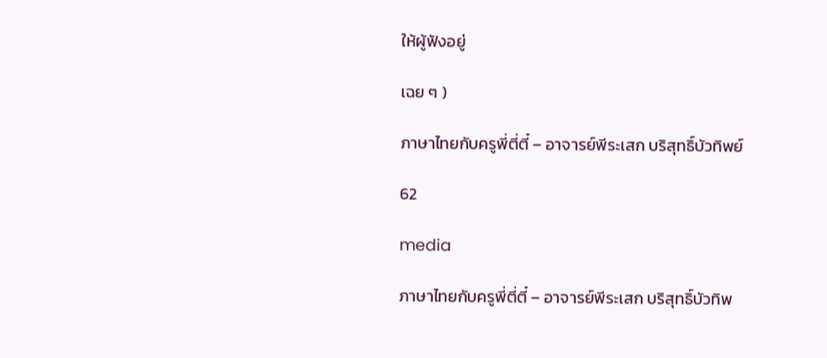ให้ผู้ฟังอยู่

เฉย ๆ )

ภาษาไทยกับครูพี่ตี่ตี๋ – อาจารย์พีระเสก บริสุทธิ์บัวทิพย์

62

media

ภาษาไทยกับครูพี่ตี่ตี๋ – อาจารย์พีระเสก บริสุทธิ์บัวทิพ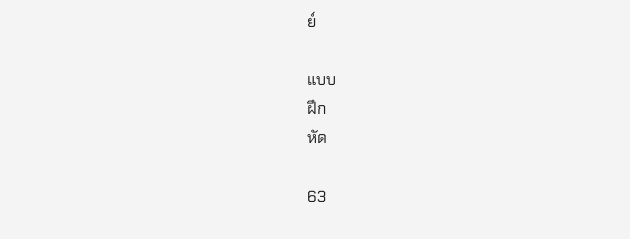ย์

แบบ
ฝึก
หัด

63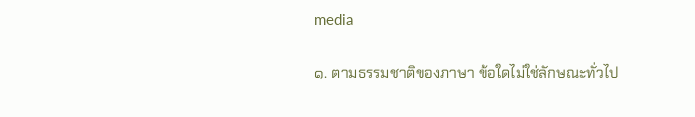media

๑. ตามธรรมชาติของภาษา ข้อใดไม่ใช่ลักษณะทั่วไป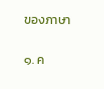ของภาษา

๑. ค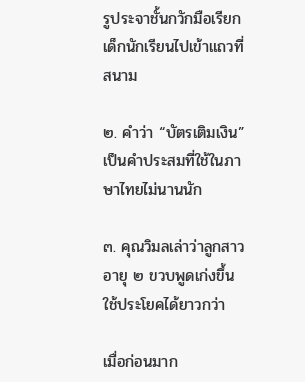รูประจาชั้นกวักมือเรียกเด็กนักเรียนไปเข้าแถวที่สนาม

๒. คําว่า “บัตรเติมเงิน” เป็นคําประสมที่ใช้ในภาษาไทยไม่นานนัก

๓. คุณวิมลเล่าว่าลูกสาวอายุ ๒ ขวบพูดเก่งขึ้น ใช้ประโยคได้ยาวกว่า

เมื่อก่อนมาก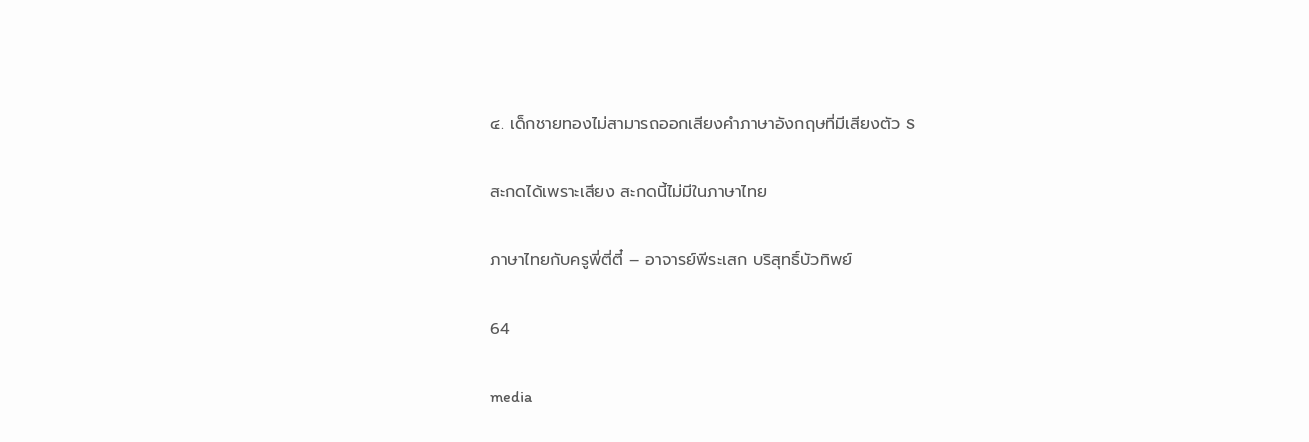๔. เด็กชายทองไม่สามารถออกเสียงคําภาษาอังกฤษที่มีเสียงตัว S

สะกดได้เพราะเสียง สะกดนี้ไม่มีในภาษาไทย

ภาษาไทยกับครูพี่ตี่ตี๋ – อาจารย์พีระเสก บริสุทธิ์บัวทิพย์

64

media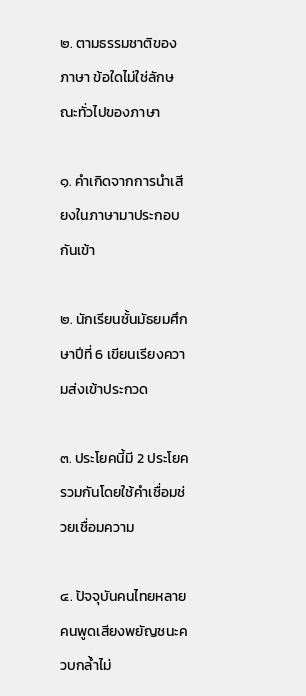๒. ตามธรรมชาติของภาษา ข้อใดไม่ใช่ลักษณะทั่วไปของภาษา

๑. คําเกิดจากการนําเสียงในภาษามาประกอบกันเข้า

๒. นักเรียนชั้นมัธยมศึกษาปีที่ 6 เขียนเรียงความส่งเข้าประกวด

๓. ประโยคนี้มี 2 ประโยครวมกันโดยใช้คําเชื่อมช่วยเชื่อมความ

๔. ปัจจุบันคนไทยหลายคนพูดเสียงพยัญชนะควบกลํ้าไม่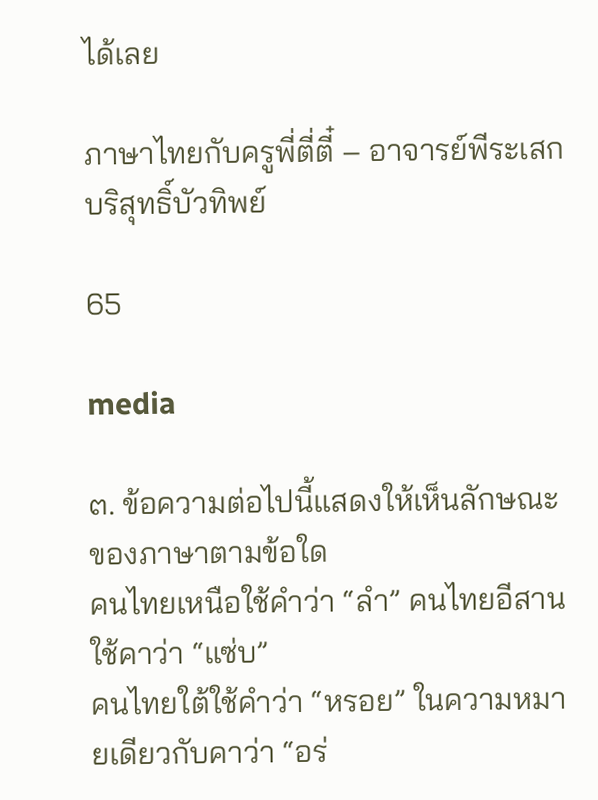ได้เลย

ภาษาไทยกับครูพี่ตี่ตี๋ – อาจารย์พีระเสก บริสุทธิ์บัวทิพย์

65

media

๓. ข้อความต่อไปนี้แสดงให้เห็นลักษณะของภาษาตามข้อใด
คนไทยเหนือใช้คําว่า “ลํา” คนไทยอีสานใช้คาว่า “แซ่บ”
คนไทยใต้ใช้คําว่า “หรอย” ในความหมายเดียวกับคาว่า “อร่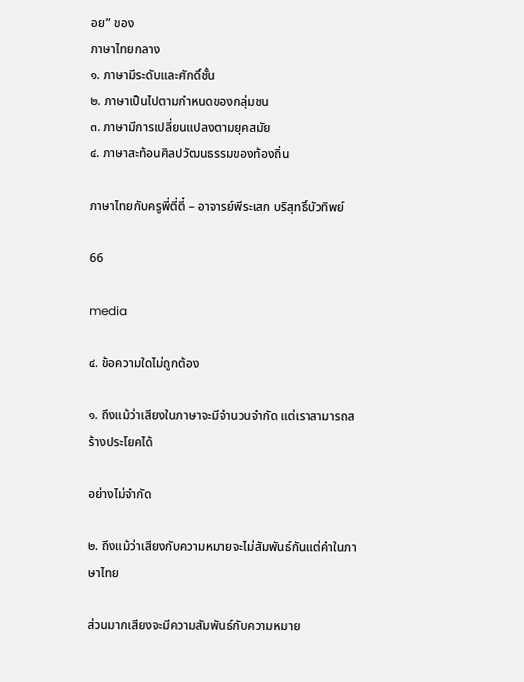อย” ของ
ภาษาไทยกลาง
๑. ภาษามีระดับและศักดิ์ชั้น
๒. ภาษาเป็นไปตามกําหนดของกลุ่มชน
๓. ภาษามีการเปลี่ยนแปลงตามยุคสมัย
๔. ภาษาสะท้อนศิลปวัฒนธรรมของท้องถิ่น

ภาษาไทยกับครูพี่ตี่ตี๋ – อาจารย์พีระเสก บริสุทธิ์บัวทิพย์

66

media

๔. ข้อความใดไม่ถูกต้อง

๑. ถึงแม้ว่าเสียงในภาษาจะมีจํานวนจํากัด แต่เราสามารถสร้างประโยคได้

อย่างไม่จํากัด

๒. ถึงแม้ว่าเสียงกับความหมายจะไม่สัมพันธ์กันแต่คําในภาษาไทย

ส่วนมากเสียงจะมีความสัมพันธ์กับความหมาย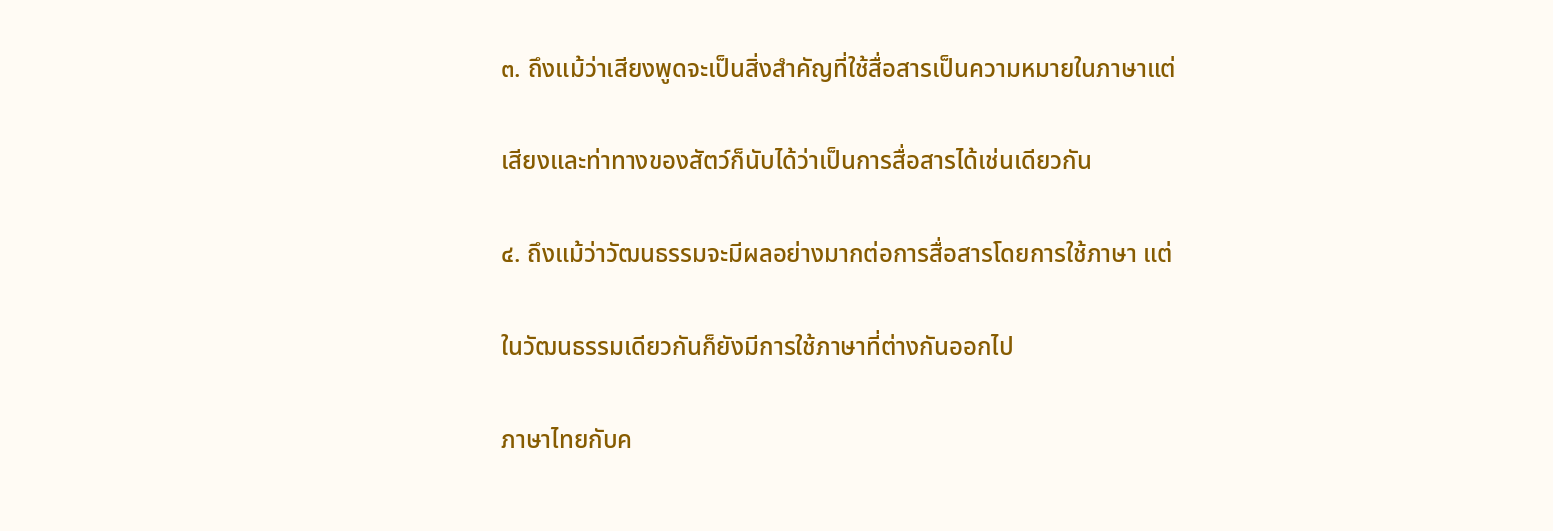๓. ถึงแม้ว่าเสียงพูดจะเป็นสิ่งสําคัญที่ใช้สื่อสารเป็นความหมายในภาษาแต่

เสียงและท่าทางของสัตว์ก็นับได้ว่าเป็นการสื่อสารได้เช่นเดียวกัน

๔. ถึงแม้ว่าวัฒนธรรมจะมีผลอย่างมากต่อการสื่อสารโดยการใช้ภาษา แต่

ในวัฒนธรรมเดียวกันก็ยังมีการใช้ภาษาที่ต่างกันออกไป

ภาษาไทยกับค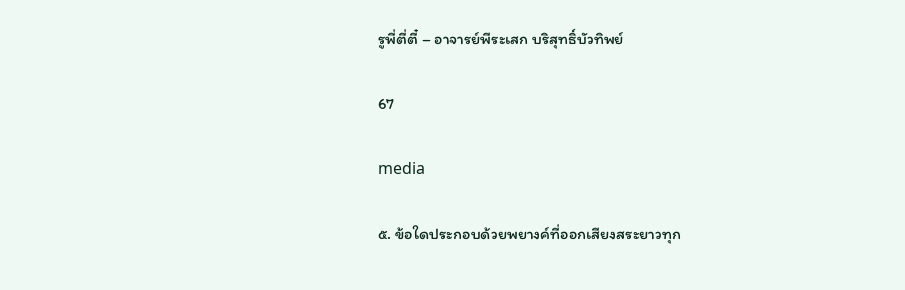รูพี่ตี่ตี๋ – อาจารย์พีระเสก บริสุทธิ์บัวทิพย์

67

media

๕. ข้อใดประกอบด้วยพยางค์ที่ออกเสียงสระยาวทุก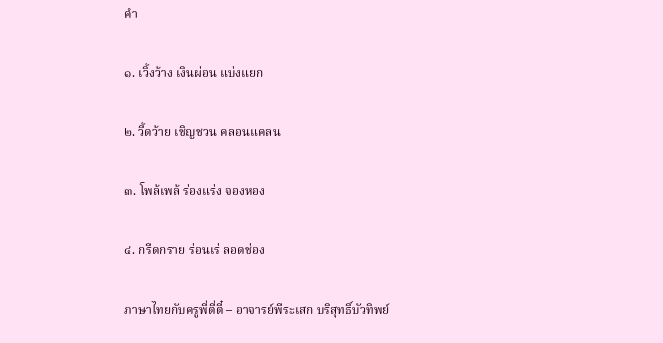คํา

๑. เวิ้งว้าง เงินผ่อน แบ่งแยก

๒. วี้ดว้าย เชิญชวน คลอนแคลน

๓. โพล้เพล้ ร่องแร่ง จองหอง

๔. กรีดกราย ร่อนเร่ ลอดช่อง

ภาษาไทยกับครูพี่ตี่ตี๋ – อาจารย์พีระเสก บริสุทธิ์บัวทิพย์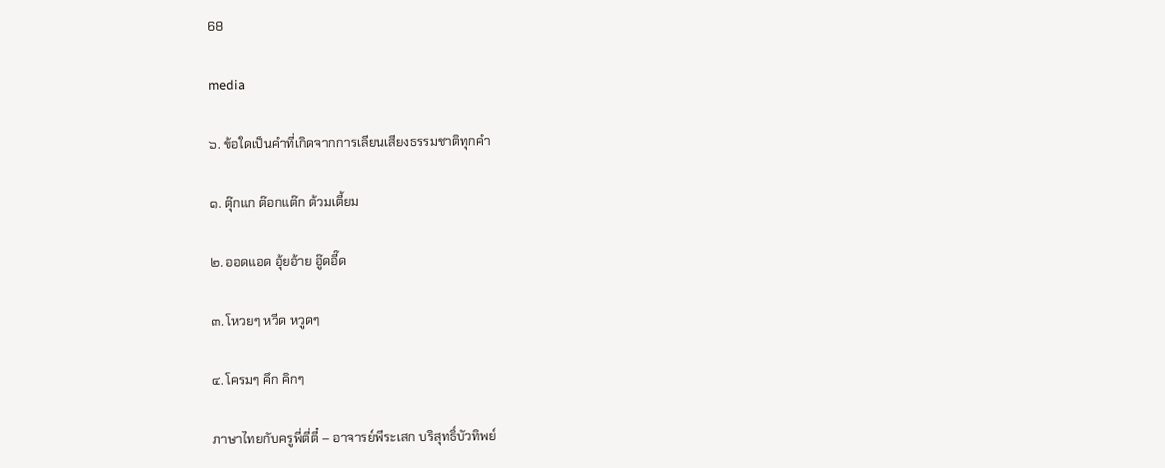68

media

๖. ข้อใดเป็นคําที่เกิดจากการเลียนเสียงธรรมชาติทุกคํา

๑. ตุ๊กแก ต๊อกแต๊ก ต้วมเตี้ยม

๒. ออดแอด อุ้ยอ้าย อู๊ดอี๊ด

๓. โหวยๆ หวีด หวูดๆ

๔. โครมๆ คึก คิกๆ

ภาษาไทยกับครูพี่ตี่ตี๋ – อาจารย์พีระเสก บริสุทธิ์บัวทิพย์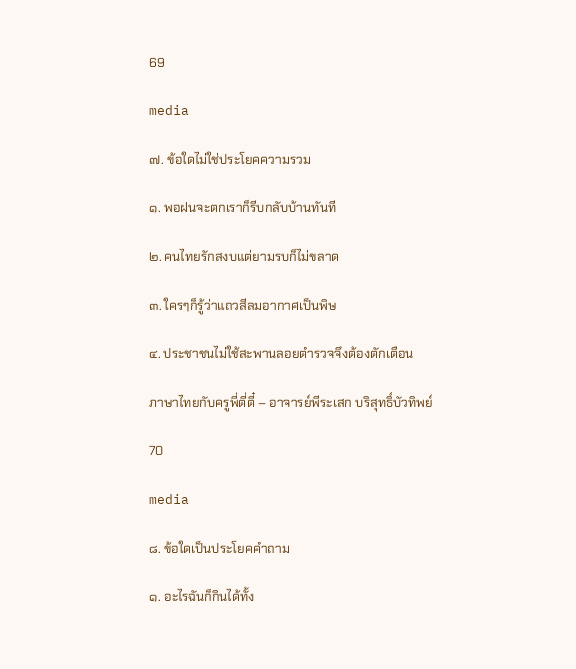69

media

๗. ข้อใดไม่ใช่ประโยคความรวม

๑. พอฝนจะตกเราก็รีบกลับบ้านทันที

๒. คนไทยรักสงบแต่ยามรบก็ไม่ขลาด

๓. ใครๆก็รู้ว่าแถวสีลมอากาศเป็นพิษ

๔. ประชาชนไม่ใช้สะพานลอยตํารวจจึงต้องตักเตือน

ภาษาไทยกับครูพี่ตี่ตี๋ – อาจารย์พีระเสก บริสุทธิ์บัวทิพย์

70

media

๘. ข้อใดเป็นประโยคคําถาม

๑. อะไรฉันก็กินได้ทั้ง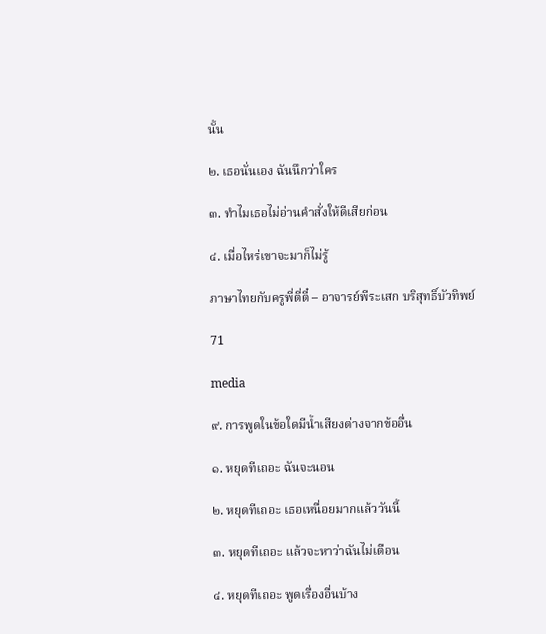นั้น

๒. เธอนั่นเอง ฉันนึกว่าใคร

๓. ทําไมเธอไม่อ่านคําสั่งให้ดีเสียก่อน

๔. เมื่อไหร่เขาจะมาก็ไม่รู้

ภาษาไทยกับครูพี่ตี่ตี๋ – อาจารย์พีระเสก บริสุทธิ์บัวทิพย์

71

media

๙. การพูดในข้อใดมีนํ้าเสียงต่างจากข้ออื่น

๑. หยุดทีเถอะ ฉันจะนอน

๒. หยุดทีเถอะ เธอเหนื่อยมากแล้ววันนี้

๓. หยุดทีเถอะ แล้วจะหาว่าฉันไม่เตือน

๔. หยุดทีเถอะ พูดเรื่องอื่นบ้าง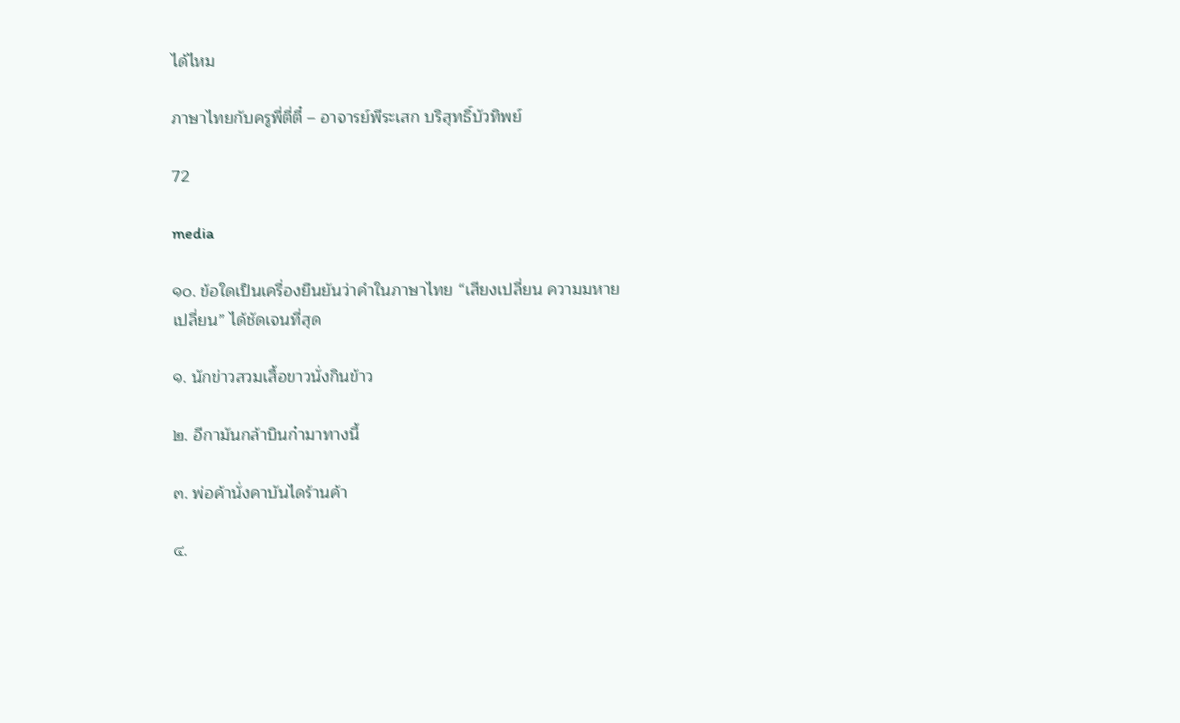ได้ไหม

ภาษาไทยกับครูพี่ตี่ตี๋ – อาจารย์พีระเสก บริสุทธิ์บัวทิพย์

72

media

๑๐. ข้อใดเป็นเครื่องยืนยันว่าคําในภาษาไทย “เสียงเปลี่ยน ความมหาย
เปลี่ยน” ได้ชัดเจนที่สุด

๑. นักข่าวสวมเสื้อขาวนั่งกินข้าว

๒. อีกามันกล้าบินก๋ามาทางนี้

๓. พ่อค้านั่งคาบันไดร้านค้า

๔.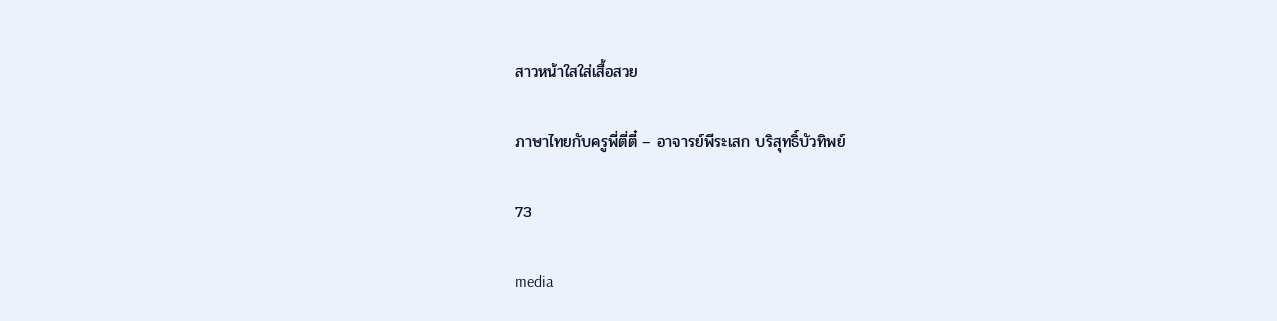สาวหน้าใสใส่เสื้อสวย

ภาษาไทยกับครูพี่ตี่ตี๋ – อาจารย์พีระเสก บริสุทธิ์บัวทิพย์

73

media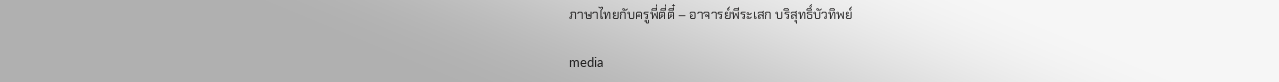ภาษาไทยกับครูพี่ตี่ตี๋ – อาจารย์พีระเสก บริสุทธิ์บัวทิพย์

media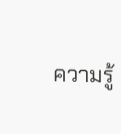ความรู้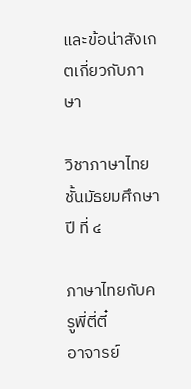และข้อน่าสังเกตเกี่ยวกับภาษา

วิชาภาษาไทย ชั้นมัธยมศึกษาปี ที่ ๔

ภาษาไทยกับครูพี่ตี่ตี๋
อาจารย์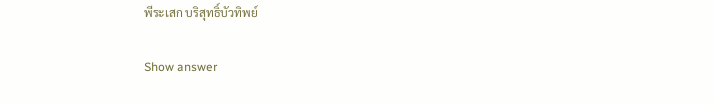พีระเสก บริสุทธิ์บัวทิพย์

Show answer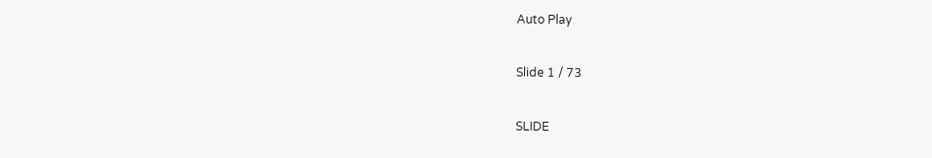Auto Play

Slide 1 / 73

SLIDE